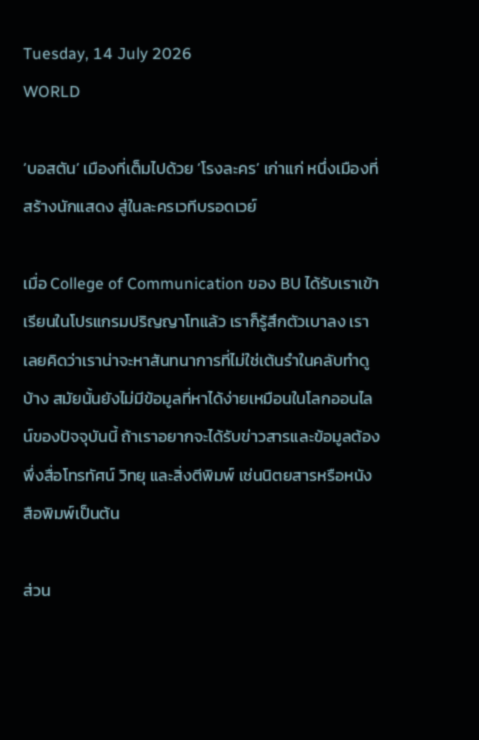Tuesday, 14 July 2026
WORLD

‘บอสตัน’ เมืองที่เต็มไปด้วย ‘โรงละคร’ เก่าแก่ หนึ่งเมืองที่สร้างนักแสดง สู่ในละครเวทีบรอดเวย์

เมื่อ College of Communication ของ BU ได้รับเราเข้าเรียนในโปรแกรมปริญญาโทแล้ว เราก็รู้สึกตัวเบาลง เราเลยคิดว่าเราน่าจะหาสันทนาการที่ไม่ใช่เต้นรำในคลับทำดูบ้าง สมัยนั้นยังไม่มีข้อมูลที่หาได้ง่ายเหมือนในโลกออนไลน์ของปัจจุบันนี้ ถ้าเราอยากจะได้รับข่าวสารและข้อมูลต้องพึ่งสื่อโทรทัศน์ วิทยุ และสิ่งตีพิมพ์ เช่นนิตยสารหรือหนังสือพิมพ์เป็นต้น

ส่วน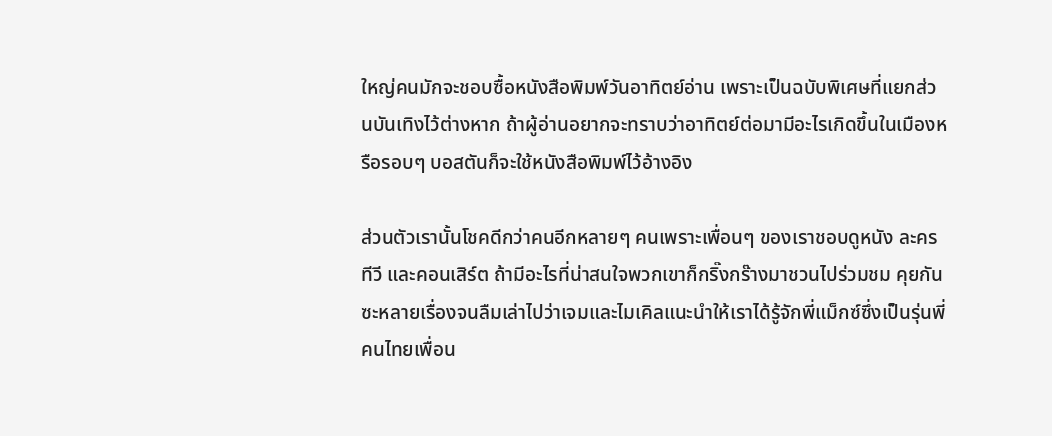ใหญ่คนมักจะชอบซื้อหนังสือพิมพ์วันอาทิตย์อ่าน เพราะเป็นฉบับพิเศษที่แยกส่วนบันเทิงไว้ต่างหาก ถ้าผู้อ่านอยากจะทราบว่าอาทิตย์ต่อมามีอะไรเกิดขึ้นในเมืองหรือรอบๆ บอสตันก็จะใช้หนังสือพิมพ์ไว้อ้างอิง

ส่วนตัวเรานั้นโชคดีกว่าคนอีกหลายๆ คนเพราะเพื่อนๆ ของเราชอบดูหนัง ละครทีวี และคอนเสิร์ต ถ้ามีอะไรที่น่าสนใจพวกเขาก็กริ๊งกร๊างมาชวนไปร่วมชม คุยกันซะหลายเรื่องจนลืมเล่าไปว่าเจมและไมเคิลแนะนำให้เราได้รู้จักพี่แม็กซ์ซึ่งเป็นรุ่นพี่คนไทยเพื่อน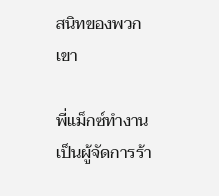สนิทของพวกเขา

พี่แม็กซ์ทำงานเป็นผู้จัดการร้า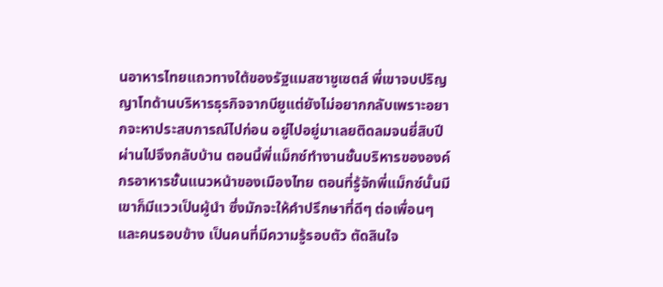นอาหารไทยแถวทางใต้ของรัฐแมสซาชูเซตส์ พี่เขาจบปริญญาโทด้านบริหารธุรกิจจากบียูแต่ยังไม่อยากกลับเพราะอยากจะหาประสบการณ์ไปก่อน อยู่ไปอยู่มาเลยติดลมจนยี่สิบปีผ่านไปจึงกลับบ้าน ตอนนี้พี่แม็กซ์ทำงานชั้นบริหารขององค์กรอาหารชั้นแนวหน้าของเมืองไทย ตอนที่รู้จักพี่แม็กซ์นั้นมีเขาก็มีแววเป็นผู้นำ ซึ่งมักจะให้คำปรึกษาที่ดีๆ ต่อเพื่อนๆ และคนรอบข้าง เป็นคนที่มีความรู้รอบตัว ตัดสินใจ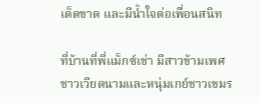เด็ดขาด และมีน้ำใจต่อเพื่อนสนิท

ที่บ้านที่พี่แม็กซ์เช่า มีสาวข้ามเพศชาวเวียดนามและหนุ่มเกย์ชาวเขมร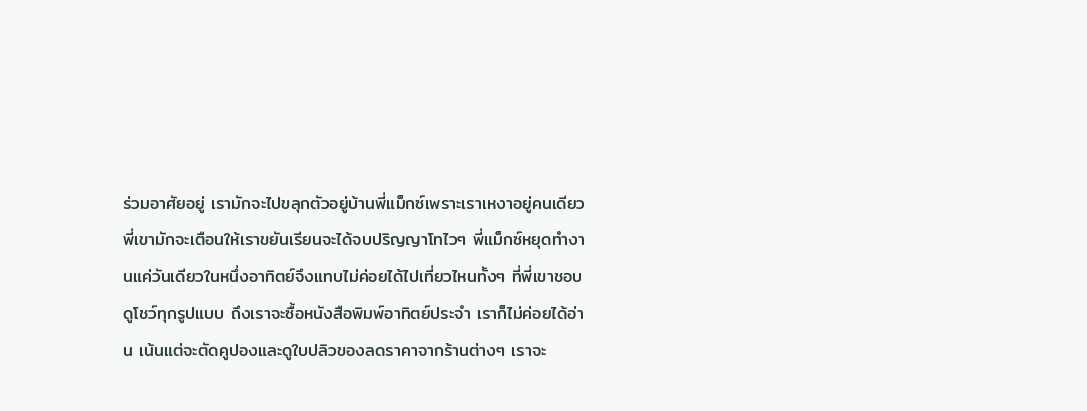ร่วมอาศัยอยู่ เรามักจะไปขลุกตัวอยู่บ้านพี่แม็กซ์เพราะเราเหงาอยู่คนเดียว พี่เขามักจะเตือนให้เราขยันเรียนจะได้จบปริญญาโทไวๆ พี่แม็กซ์หยุดทำงานแค่วันเดียวในหนึ่งอาทิตย์จึงแทบไม่ค่อยได้ไปเที่ยวไหนทั้งๆ ที่พี่เขาชอบดูโชว์ทุกรูปแบบ ถึงเราจะซื้อหนังสือพิมพ์อาทิตย์ประจำ เราก็ไม่ค่อยได้อ่าน เน้นแต่จะตัดคูปองและดูใบปลิวของลดราคาจากร้านต่างๆ เราจะ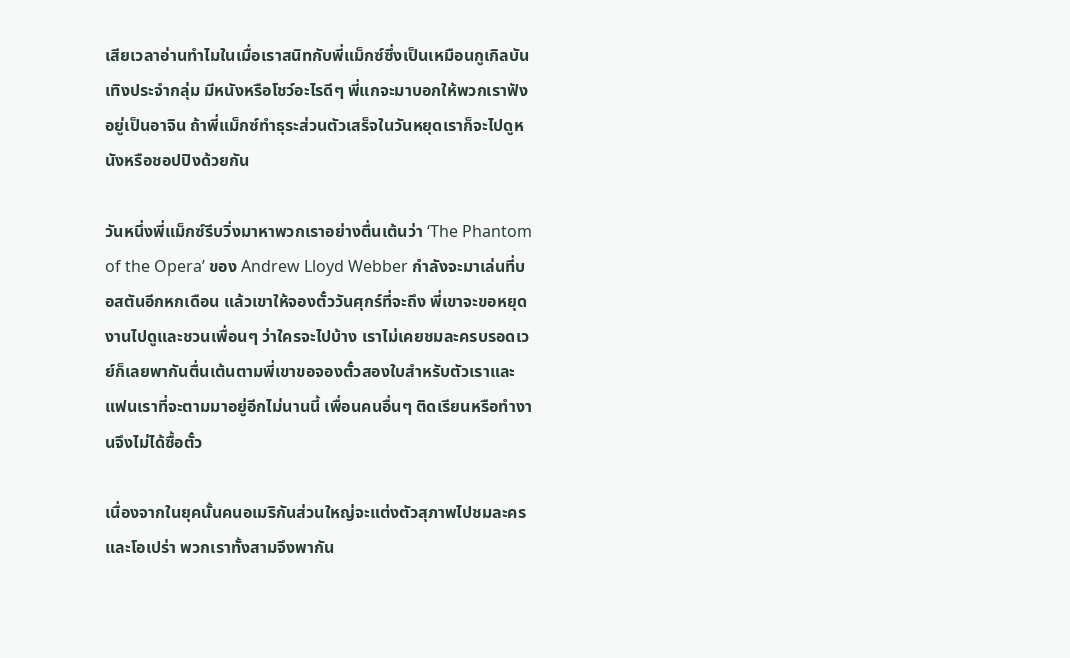เสียเวลาอ่านทำไมในเมื่อเราสนิทกับพี่แม็กซ์ซึ่งเป็นเหมือนกูเกิลบันเทิงประจำกลุ่ม มีหนังหรือโชว์อะไรดีๆ พี่แกจะมาบอกให้พวกเราฟังอยู่เป็นอาจิน ถ้าพี่แม็กซ์ทำธุระส่วนตัวเสร็จในวันหยุดเราก็จะไปดูหนังหรือชอปปิงด้วยกัน

วันหนึ่งพี่แม็กซ์รีบวิ่งมาหาพวกเราอย่างตื่นเต้นว่า ‘The Phantom of the Opera’ ของ Andrew Lloyd Webber กำลังจะมาเล่นที่บอสตันอีกหกเดือน แล้วเขาให้จองตั๋ววันศุกร์ที่จะถึง พี่เขาจะขอหยุดงานไปดูและชวนเพื่อนๆ ว่าใครจะไปบ้าง เราไม่เคยชมละครบรอดเวย์ก็เลยพากันตื่นเต้นตามพี่เขาขอจองตั๋วสองใบสำหรับตัวเราและแฟนเราที่จะตามมาอยู่อีกไม่นานนี้ เพื่อนคนอื่นๆ ติดเรียนหรือทำงานจึงไม่ได้ซื้อตั๋ว

เนื่องจากในยุคนั้นคนอเมริกันส่วนใหญ่จะแต่งตัวสุภาพไปชมละคร และโอเปร่า พวกเราทั้งสามจึงพากัน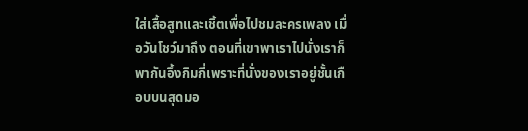ใส่เสื้อสูทและเชิ้ตเพื่อไปชมละครเพลง เมื่อวันโชว์มาถึง ตอนที่เขาพาเราไปนั่งเราก็พากันอึ้งกิมกี่เพราะที่นั่งของเราอยู่ชั้นเกือบบนสุดมอ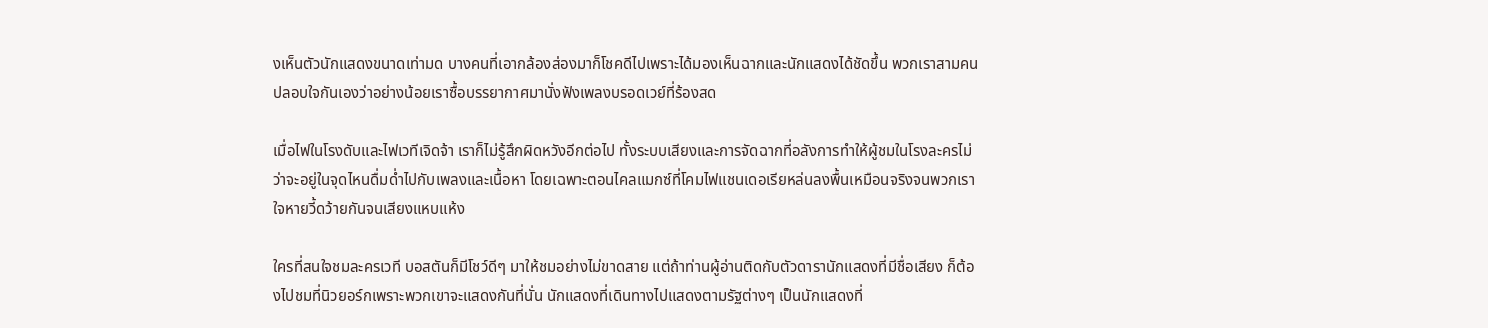งเห็นตัวนักแสดงขนาดเท่ามด บางคนที่เอากล้องส่องมาก็โชคดีไปเพราะได้มองเห็นฉากและนักแสดงได้ชัดขึ้น พวกเราสามคนปลอบใจกันเองว่าอย่างน้อยเราซื้อบรรยากาศมานั่งฟังเพลงบรอดเวย์ที่ร้องสด

เมื่อไฟในโรงดับและไฟเวทีเจิดจ้า เราก็ไม่รู้สึกผิดหวังอีกต่อไป ทั้งระบบเสียงและการจัดฉากที่อลังการทำให้ผู้ชมในโรงละครไม่ว่าจะอยู่ในจุดไหนดื่มด่ำไปกับเพลงและเนื้อหา โดยเฉพาะตอนไคลแมกซ์ที่โคมไฟแชนเดอเรียหล่นลงพื้นเหมือนจริงจนพวกเราใจหายวี้ดว้ายกันจนเสียงแหบแห้ง

ใครที่สนใจชมละครเวที บอสตันก็มีโชว์ดีๆ มาให้ชมอย่างไม่ขาดสาย แต่ถ้าท่านผู้อ่านติดกับตัวดารานักแสดงที่มีชื่อเสียง ก็ต้องไปชมที่นิวยอร์กเพราะพวกเขาจะแสดงกันที่นั่น นักแสดงที่เดินทางไปแสดงตามรัฐต่างๆ เป็นนักแสดงที่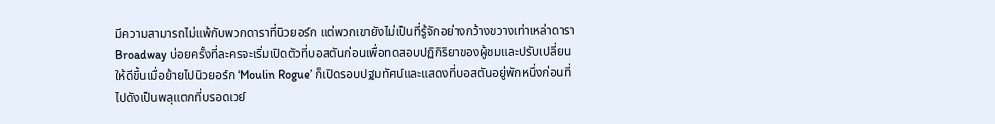มีความสามารถไม่แพ้กับพวกดาราที่นิวยอร์ก แต่พวกเขายังไม่เป็นที่รู้จักอย่างกว้างขวางเท่าเหล่าดารา Broadway บ่อยครั้งที่ละครจะเริ่มเปิดตัวที่บอสตันก่อนเพื่อทดสอบปฏิกิริยาของผู้ชมและปรับเปลี่ยนให้ดีขึ้นเมื่อย้ายไปนิวยอร์ก ‘Moulin Rogue’ ก็เปิดรอบปฐมทัศน์และแสดงที่บอสตันอยู่พักหนึ่งก่อนที่ไปดังเป็นพลุแตกที่บรอดเวย์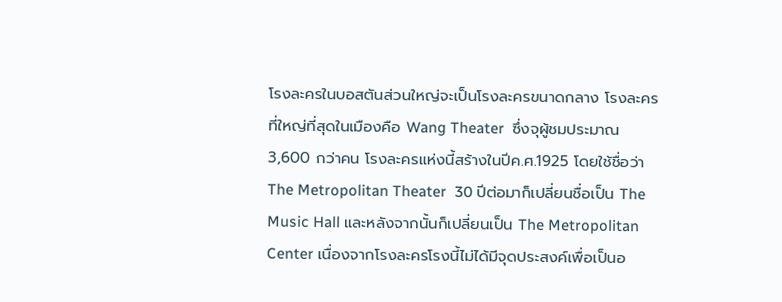โรงละครในบอสตันส่วนใหญ่จะเป็นโรงละครขนาดกลาง โรงละครที่ใหญ่ที่สุดในเมืองคือ Wang Theater  ซึ่งจุผู้ชมประมาณ 3,600 กว่าคน โรงละครแห่งนี้สร้างในปีค.ศ.1925 โดยใช้ชื่อว่า The Metropolitan Theater  30 ปีต่อมาก็เปลี่ยนชื่อเป็น The Music Hall และหลังจากนั้นก็เปลี่ยนเป็น The Metropolitan Center เนื่องจากโรงละครโรงนี้ไม่ได้มีจุดประสงค์เพื่อเป็นอ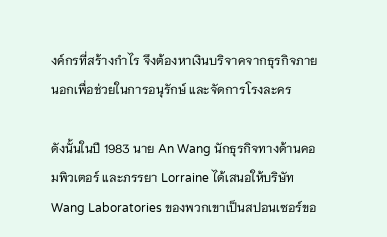งค์กรที่สร้างกำไร จึงต้องหาเงินบริจาคจากธุรกิจภายนอกเพื่อช่วยในการอนุรักษ์ และจัดการโรงละคร

ดังนั้นในปี 1983 นาย An Wang นักธุรกิจทางด้านคอมพิวเตอร์ และภรรยา Lorraine ได้เสนอให้บริษัท Wang Laboratories ของพวกเขาเป็นสปอนเซอร์ขอ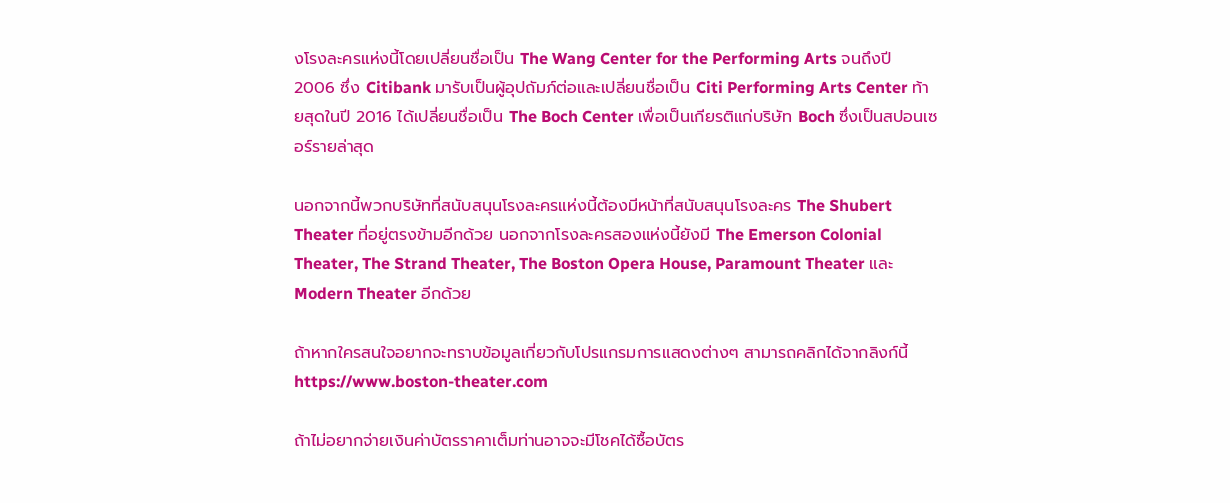งโรงละครแห่งนี้โดยเปลี่ยนชื่อเป็น The Wang Center for the Performing Arts จนถึงปี2006 ซึ่ง Citibank มารับเป็นผู้อุปถัมภ์ต่อและเปลี่ยนชื่อเป็น Citi Performing Arts Center ท้ายสุดในปี 2016 ได้เปลี่ยนชื่อเป็น The Boch Center เพื่อเป็นเกียรติแก่บริษัท Boch ซึ่งเป็นสปอนเซอร์รายล่าสุด

นอกจากนี้พวกบริษัทที่สนับสนุนโรงละครแห่งนี้ต้องมีหน้าที่สนับสนุนโรงละคร The Shubert Theater ที่อยู่ตรงข้ามอีกด้วย นอกจากโรงละครสองแห่งนี้ยังมี The Emerson Colonial Theater, The Strand Theater, The Boston Opera House, Paramount Theater และ Modern Theater อีกด้วย

ถ้าหากใครสนใจอยากจะทราบข้อมูลเกี่ยวกับโปรแกรมการแสดงต่างๆ สามารถคลิกได้จากลิงก์นี้ https://www.boston-theater.com

ถ้าไม่อยากจ่ายเงินค่าบัตรราคาเต็มท่านอาจจะมีโชคได้ซื้อบัตร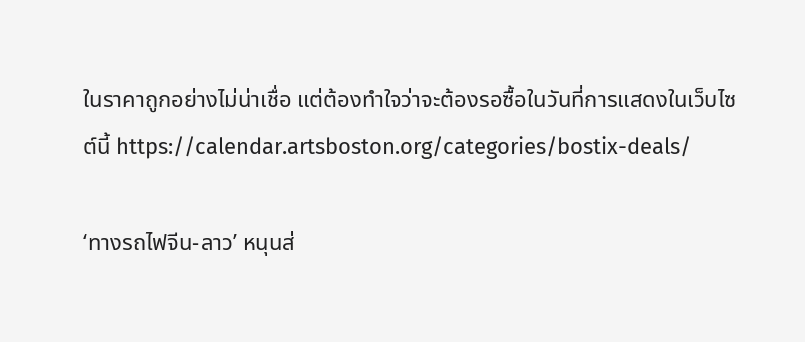ในราคาถูกอย่างไม่น่าเชื่อ แต่ต้องทำใจว่าจะต้องรอซื้อในวันที่การแสดงในเว็บไซต์นี้ https://calendar.artsboston.org/categories/bostix-deals/

‘ทางรถไฟจีน-ลาว’ หนุนส่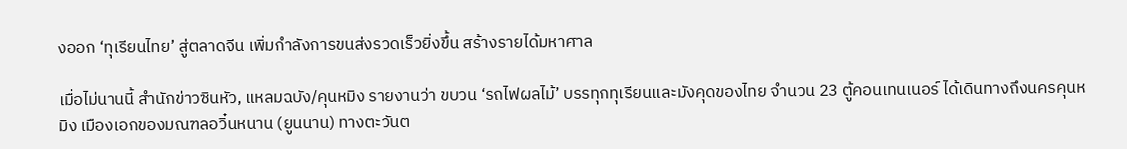งออก ‘ทุเรียนไทย’ สู่ตลาดจีน เพิ่มกำลังการขนส่งรวดเร็วยิ่งขึ้น สร้างรายได้มหาศาล

เมื่อไม่นานนี้ สำนักข่าวซินหัว, แหลมฉบัง/คุนหมิง รายงานว่า ขบวน ‘รถไฟผลไม้’ บรรทุกทุเรียนและมังคุดของไทย จำนวน 23 ตู้คอนเทนเนอร์ ได้เดินทางถึงนครคุนหมิง เมืองเอกของมณฑลอวิ๋นหนาน (ยูนนาน) ทางตะวันต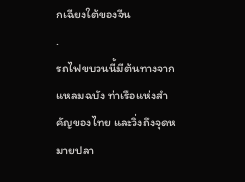กเฉียงใต้ของจีน
.
รถไฟขบวนนี้มีต้นทางจากแหลมฉบัง ท่าเรือแห่งสำคัญของไทย และวิ่งถึงจุดหมายปลา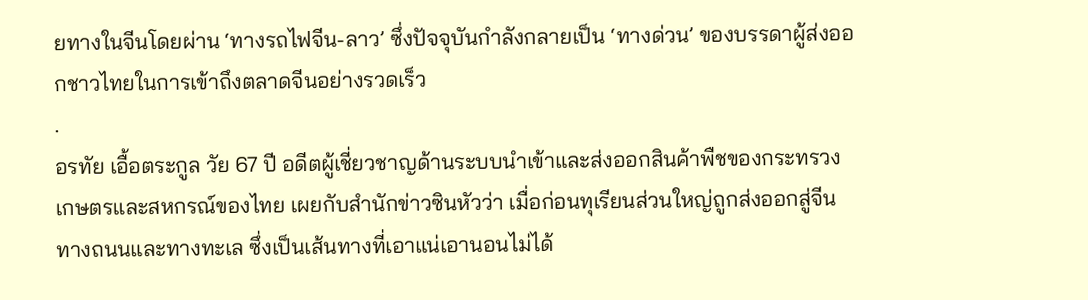ยทางในจีนโดยผ่าน ‘ทางรถไฟจีน-ลาว’ ซึ่งปัจจุบันกำลังกลายเป็น ‘ทางด่วน’ ของบรรดาผู้ส่งออกชาวไทยในการเข้าถึงตลาดจีนอย่างรวดเร็ว
.
อรทัย เอื้อตระกูล วัย 67 ปี อดีตผู้เชี่ยวชาญด้านระบบนำเข้าและส่งออกสินค้าพืชของกระทรวงเกษตรและสหกรณ์ของไทย เผยกับสำนักข่าวซินหัวว่า เมื่อก่อนทุเรียนส่วนใหญ่ถูกส่งออกสู่จีนทางถนนและทางทะเล ซึ่งเป็นเส้นทางที่เอาแน่เอานอนไม่ได้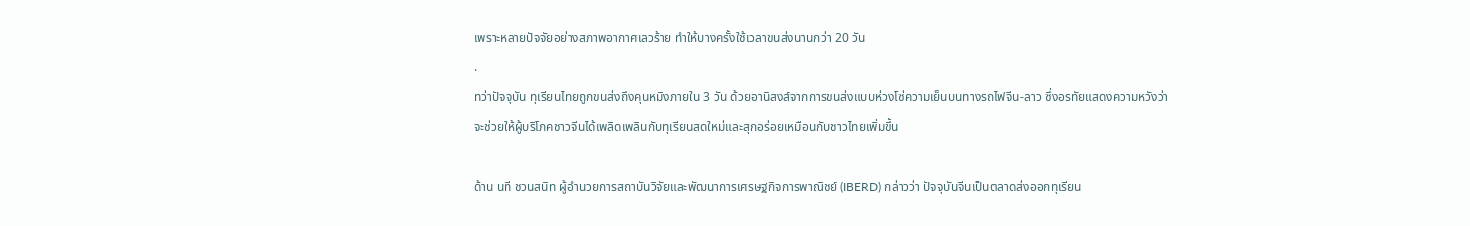เพราะหลายปัจจัยอย่างสภาพอากาศเลวร้าย ทำให้บางครั้งใช้เวลาขนส่งนานกว่า 20 วัน
.
ทว่าปัจจุบัน ทุเรียนไทยถูกขนส่งถึงคุนหมิงภายใน 3 วัน ด้วยอานิสงส์จากการขนส่งแบบห่วงโซ่ความเย็นบนทางรถไฟจีน-ลาว ซึ่งอรทัยแสดงความหวังว่าจะช่วยให้ผู้บริโภคชาวจีนได้เพลิดเพลินกับทุเรียนสดใหม่และสุกอร่อยเหมือนกับชาวไทยเพิ่มขึ้น

ด้าน นที ชวนสนิท ผู้อำนวยการสถาบันวิจัยและพัฒนาการเศรษฐกิจการพาณิชย์ (IBERD) กล่าวว่า ปัจจุบันจีนเป็นตลาดส่งออกทุเรียน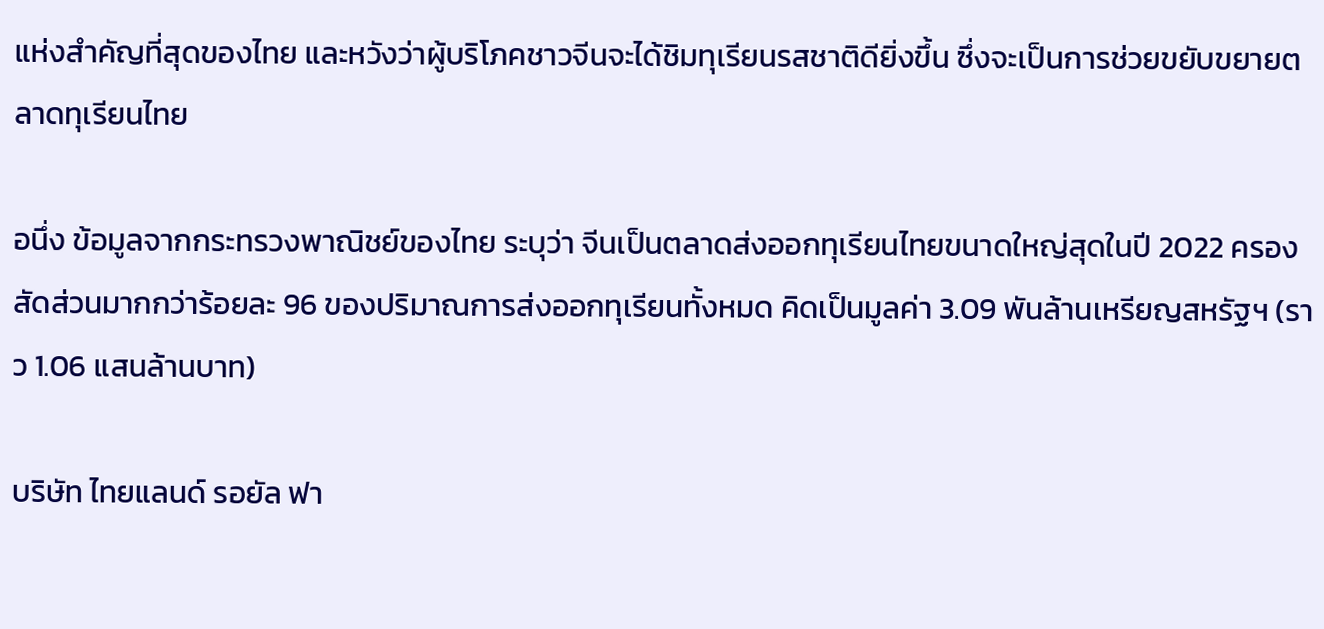แห่งสำคัญที่สุดของไทย และหวังว่าผู้บริโภคชาวจีนจะได้ชิมทุเรียนรสชาติดียิ่งขึ้น ซึ่งจะเป็นการช่วยขยับขยายตลาดทุเรียนไทย

อนึ่ง ข้อมูลจากกระทรวงพาณิชย์ของไทย ระบุว่า จีนเป็นตลาดส่งออกทุเรียนไทยขนาดใหญ่สุดในปี 2022 ครองสัดส่วนมากกว่าร้อยละ 96 ของปริมาณการส่งออกทุเรียนทั้งหมด คิดเป็นมูลค่า 3.09 พันล้านเหรียญสหรัฐฯ (ราว 1.06 แสนล้านบาท)

บริษัท ไทยแลนด์ รอยัล ฟา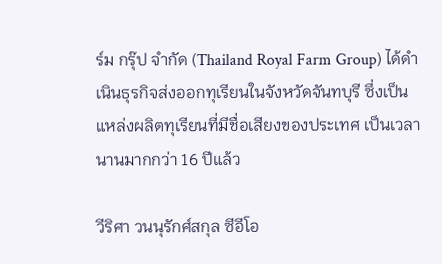ร์ม กรุ๊ป จำกัด (Thailand Royal Farm Group) ได้ดำเนินธุรกิจส่งออกทุเรียนในจังหวัดจันทบุรี ซึ่งเป็นแหล่งผลิตทุเรียนที่มีชื่อเสียงของประเทศ เป็นเวลานานมากกว่า 16 ปีแล้ว

วีริศา วนนุรักศ์สกุล ซีอีโอ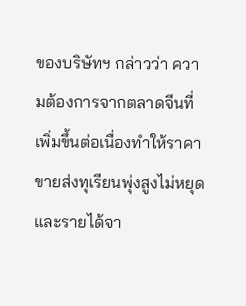ของบริษัทฯ กล่าวว่า ความต้องการจากตลาดจีนที่เพิ่มขึ้นต่อเนื่องทำให้ราคาขายส่งทุเรียนพุ่งสูงไม่หยุด และรายได้จา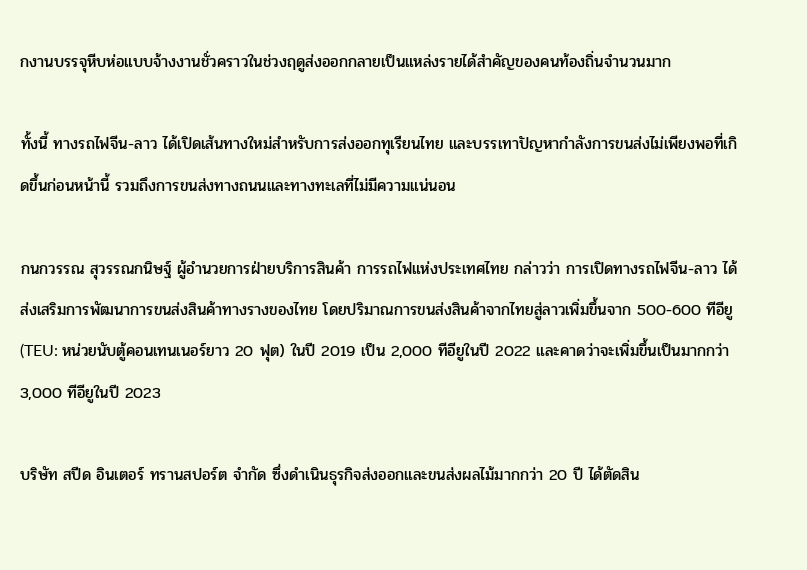กงานบรรจุหีบห่อแบบจ้างงานชั่วคราวในช่วงฤดูส่งออกกลายเป็นแหล่งรายได้สำคัญของคนท้องถิ่นจำนวนมาก

ทั้งนี้ ทางรถไฟจีน-ลาว ได้เปิดเส้นทางใหม่สำหรับการส่งออกทุเรียนไทย และบรรเทาปัญหากำลังการขนส่งไม่เพียงพอที่เกิดขึ้นก่อนหน้านี้ รวมถึงการขนส่งทางถนนและทางทะเลที่ไม่มีความแน่นอน

กนกวรรณ สุวรรณกนิษฐ์ ผู้อำนวยการฝ่ายบริการสินค้า การรถไฟแห่งประเทศไทย กล่าวว่า การเปิดทางรถไฟจีน-ลาว ได้ส่งเสริมการพัฒนาการขนส่งสินค้าทางรางของไทย โดยปริมาณการขนส่งสินค้าจากไทยสู่ลาวเพิ่มขึ้นจาก 500-600 ทีอียู (TEU: หน่วยนับตู้คอนเทนเนอร์ยาว 20 ฟุต) ในปี 2019 เป็น 2,000 ทีอียูในปี 2022 และคาดว่าจะเพิ่มขึ้นเป็นมากกว่า 3,000 ทีอียูในปี 2023

บริษัท สปีด อินเตอร์ ทรานสปอร์ต จำกัด ซึ่งดำเนินธุรกิจส่งออกและขนส่งผลไม้มากกว่า 20 ปี ได้ตัดสิน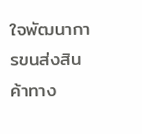ใจพัฒนาการขนส่งสินค้าทาง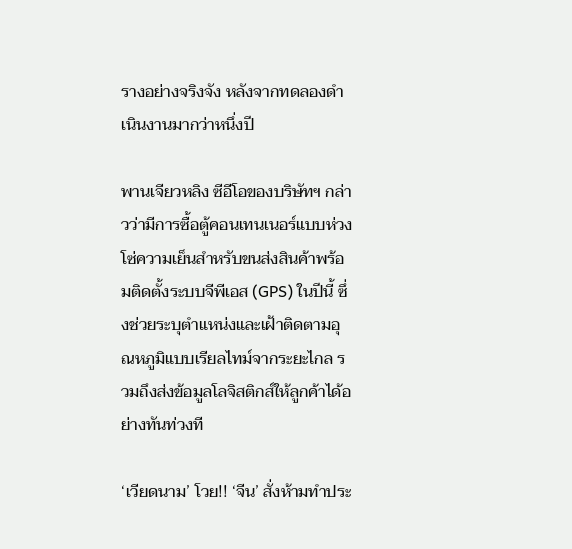รางอย่างจริงจัง หลังจากทดลองดำเนินงานมากว่าหนึ่งปี

พานเจียวหลิง ซีอีโอของบริษัทฯ กล่าวว่ามีการซื้อตู้คอนเทนเนอร์แบบห่วงโซ่ความเย็นสำหรับขนส่งสินค้าพร้อมติดตั้งระบบจีพีเอส (GPS) ในปีนี้ ซึ่งช่วยระบุตำแหน่งและเฝ้าติดตามอุณหภูมิแบบเรียลไทม์จากระยะไกล รวมถึงส่งข้อมูลโลจิสติกส์ให้ลูกค้าได้อย่างทันท่วงที

‘เวียดนาม’ โวย!! ‘จีน’ สั่งห้ามทำประ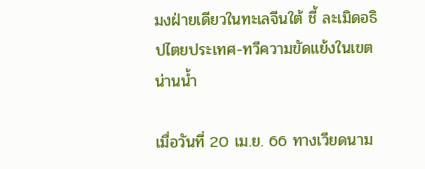มงฝ่ายเดียวในทะเลจีนใต้ ชี้ ละเมิดอธิปไตยประเทศ-ทวีความขัดแย้งในเขตน่านน้ำ

เมื่อวันที่ 20 เม.ย. 66 ทางเวียดนาม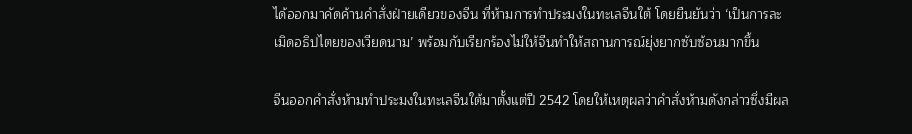ได้ออกมาคัดค้านคำสั่งฝ่ายเดียวของจีน ที่ห้ามการทำประมงในทะเลจีนใต้ โดยยืนยันว่า ‘เป็นการละเมิดอธิปไตยของเวียดนาม’ พร้อมกับเรียกร้องไม่ให้จีนทำให้สถานการณ์ยุ่งยากซับซ้อนมากขึ้น

จีนออกคำสั่งห้ามทำประมงในทะเลจีนใต้มาตั้งแต่ปี 2542 โดยให้เหตุผลว่าคำสั่งห้ามดังกล่าวซึ่งมีผล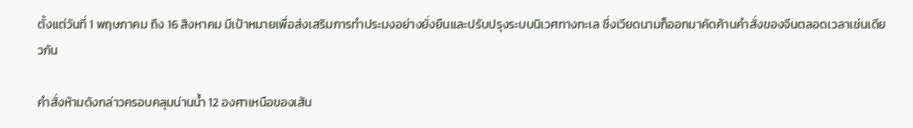ตั้งแต่วันที่ 1 พฤษภาคม ถึง 16 สิงหาคม มีเป้าหมายเพื่อส่งเสริมการทำประมงอย่างยั่งยืนและปรับปรุงระบบนิเวศทางทะเล ซึ่งเวียดนามก็ออกมาคัดค้านคำสั่งของจีนตลอดเวลาเช่นเดียวกัน

คำสั่งห้ามดังกล่าวครอบคลุมน่านน้ำ 12 องศาเหนือของเส้น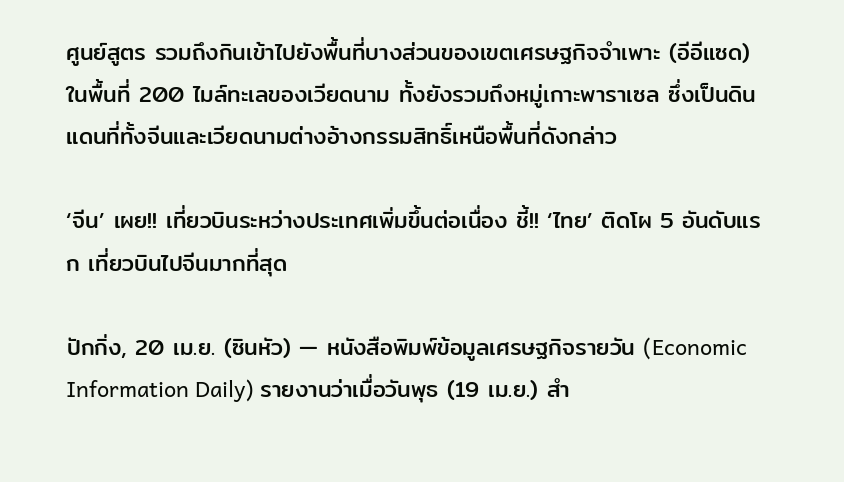ศูนย์สูตร รวมถึงกินเข้าไปยังพื้นที่บางส่วนของเขตเศรษฐกิจจำเพาะ (อีอีแซด) ในพื้นที่ 200 ไมล์ทะเลของเวียดนาม ทั้งยังรวมถึงหมู่เกาะพาราเซล ซึ่งเป็นดินแดนที่ทั้งจีนและเวียดนามต่างอ้างกรรมสิทธิ์เหนือพื้นที่ดังกล่าว

‘จีน’ เผย!! เที่ยวบินระหว่างประเทศเพิ่มขึ้นต่อเนื่อง ชี้!! ‘ไทย’ ติดโผ 5 อันดับแรก เที่ยวบินไปจีนมากที่สุด

ปักกิ่ง, 20 เม.ย. (ซินหัว) — หนังสือพิมพ์ข้อมูลเศรษฐกิจรายวัน (Economic Information Daily) รายงานว่าเมื่อวันพุธ (19 เม.ย.) สำ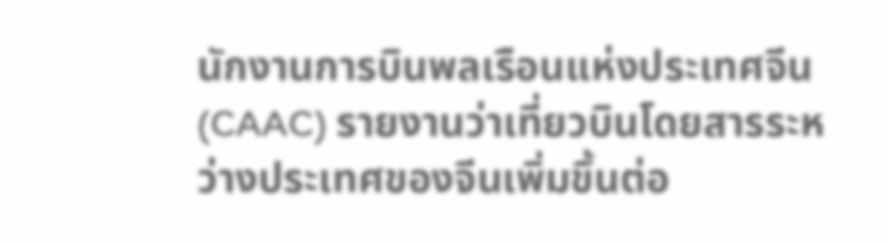นักงานการบินพลเรือนแห่งประเทศจีน (CAAC) รายงานว่าเที่ยวบินโดยสารระหว่างประเทศของจีนเพิ่มขึ้นต่อ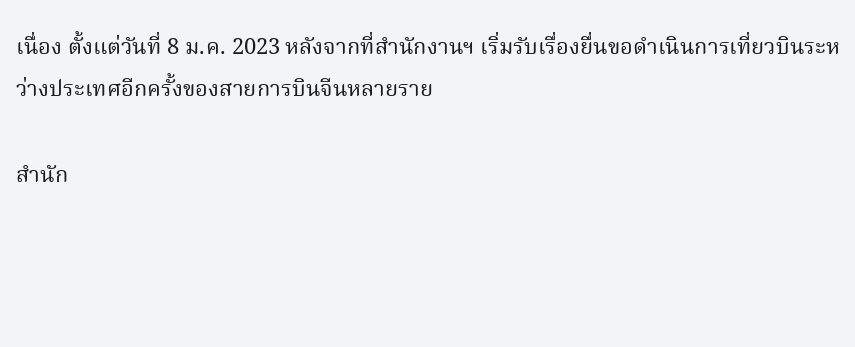เนื่อง ตั้งแต่วันที่ 8 ม.ค. 2023 หลังจากที่สำนักงานฯ เริ่มรับเรื่องยื่นขอดำเนินการเที่ยวบินระหว่างประเทศอีกครั้งของสายการบินจีนหลายราย

สำนัก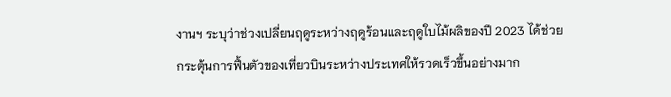งานฯ ระบุว่าช่วงเปลี่ยนฤดูระหว่างฤดูร้อนและฤดูใบไม้ผลิของปี 2023 ได้ช่วยกระตุ้นการฟื้นตัวของเที่ยวบินระหว่างประเทศให้รวดเร็วขึ้นอย่างมาก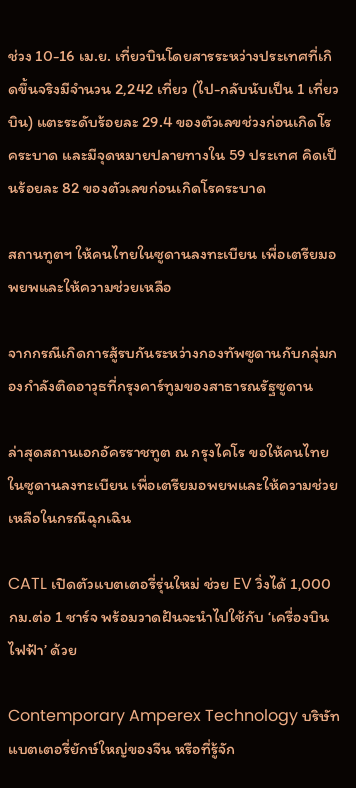ช่วง 10-16 เม.ย. เที่ยวบินโดยสารระหว่างประเทศที่เกิดขึ้นจริงมีจำนวน 2,242 เที่ยว (ไป-กลับนับเป็น 1 เที่ยวบิน) แตะระดับร้อยละ 29.4 ของตัวเลขช่วงก่อนเกิดโรคระบาด และมีจุดหมายปลายทางใน 59 ประเทศ คิดเป็นร้อยละ 82 ของตัวเลขก่อนเกิดโรคระบาด

สถานทูตฯ ให้คนไทยในซูดานลงทะเบียน เพื่อเตรียมอพยพและให้ความช่วยเหลือ

จากกรณีเกิดการสู้รบกันระหว่างกองทัพซูดานกับกลุ่มกองกำลังติดอาวุธที่กรุงคาร์ทูมของสาธารณรัฐซูดาน

ล่าสุดสถานเอกอัครราชทูต ณ กรุงไคโร ขอให้คนไทยในซูดานลงทะเบียน เพื่อเตรียมอพยพและให้ความช่วยเหลือในกรณีฉุกเฉิน

CATL เปิดตัวแบตเตอรี่รุ่นใหม่ ช่วย EV วิ่งได้ 1,000 กม.ต่อ 1 ชาร์จ พร้อมวาดฝันจะนำไปใช้กับ ‘เครื่องบินไฟฟ้า’ ด้วย

Contemporary Amperex Technology บริษัทแบตเตอรี่ยักษ์ใหญ่ของจีน หรือที่รู้จัก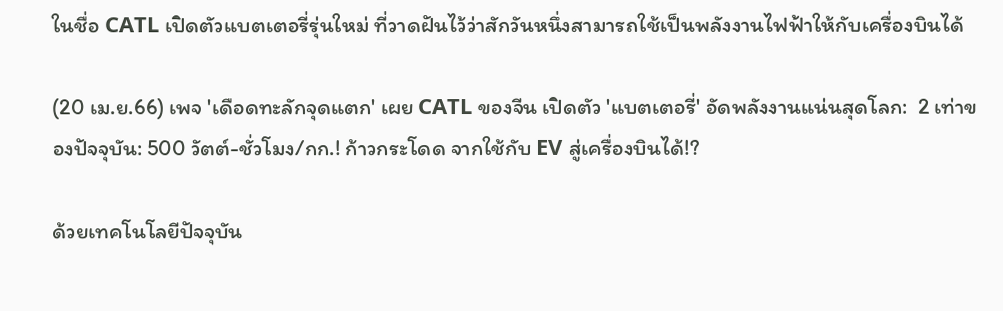ในชื่อ CATL เปิดตัวแบตเตอรี่รุ่นใหม่ ที่วาดฝันไว้ว่าสักวันหนึ่งสามารถใช้เป็นพลังงานไฟฟ้าให้กับเครื่องบินได้

(20 เม.ย.66) เพจ 'เดือดทะลักจุดแตก' เผย CATL ของจีน เปิดตัว 'แบตเตอรี่' อัดพลังงานแน่นสุดโลก:  2 เท่าของปัจจุบัน: 500 วัตต์-ชั่วโมง/กก.! ก้าวกระโดด จากใช้กับ EV สู่เครื่องบินได้!?

ด้วยเทคโนโลยีปัจจุบัน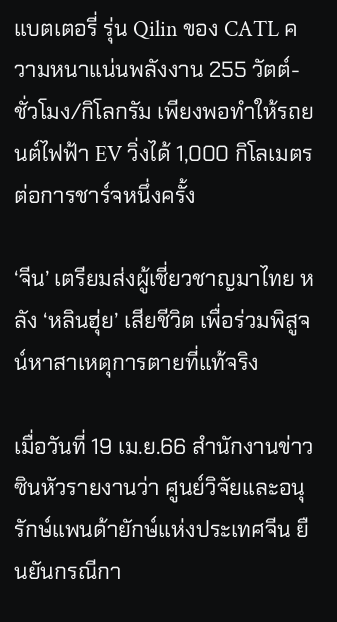แบตเตอรี่ รุ่น Qilin ของ CATL ความหนาแน่นพลังงาน 255 วัตต์-ชั่วโมง/กิโลกรัม เพียงพอทำให้รถยนต์ไฟฟ้า EV วิ่งได้ 1,000 กิโลเมตรต่อการชาร์จหนึ่งครั้ง

‘จีน’ เตรียมส่งผู้เชี่ยวชาญมาไทย หลัง ‘หลินฮุ่ย’ เสียชีวิต เพื่อร่วมพิสูจน์หาสาเหตุการตายที่แท้จริง

เมื่อวันที่ 19 เม.ย.66 สำนักงานข่าวซินหัวรายงานว่า ศูนย์วิจัยและอนุรักษ์แพนด้ายักษ์แห่งประเทศจีน ยืนยันกรณีกา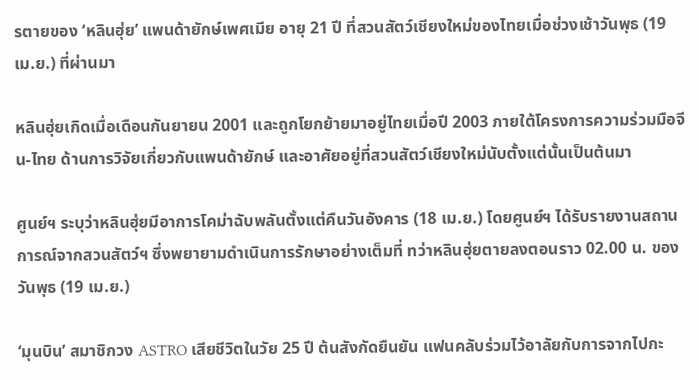รตายของ ‘หลินฮุ่ย’ แพนด้ายักษ์เพศเมีย อายุ 21 ปี ที่สวนสัตว์เชียงใหม่ของไทยเมื่อช่วงเช้าวันพุธ (19 เม.ย.) ที่ผ่านมา

หลินฮุ่ยเกิดเมื่อเดือนกันยายน 2001 และถูกโยกย้ายมาอยู่ไทยเมื่อปี 2003 ภายใต้โครงการความร่วมมือจีน-ไทย ด้านการวิจัยเกี่ยวกับแพนด้ายักษ์ และอาศัยอยู่ที่สวนสัตว์เชียงใหม่นับตั้งแต่นั้นเป็นต้นมา

ศูนย์ฯ ระบุว่าหลินฮุ่ยมีอาการโคม่าฉับพลันตั้งแต่คืนวันอังคาร (18 เม.ย.) โดยศูนย์ฯ ได้รับรายงานสถานการณ์จากสวนสัตว์ฯ ซึ่งพยายามดำเนินการรักษาอย่างเต็มที่ ทว่าหลินฮุ่ยตายลงตอนราว 02.00 น. ของวันพุธ (19 เม.ย.)

‘มุนบิน’ สมาชิกวง ASTRO เสียชีวิตในวัย 25 ปี ต้นสังกัดยืนยัน แฟนคลับร่วมไว้อาลัยกับการจากไปกะ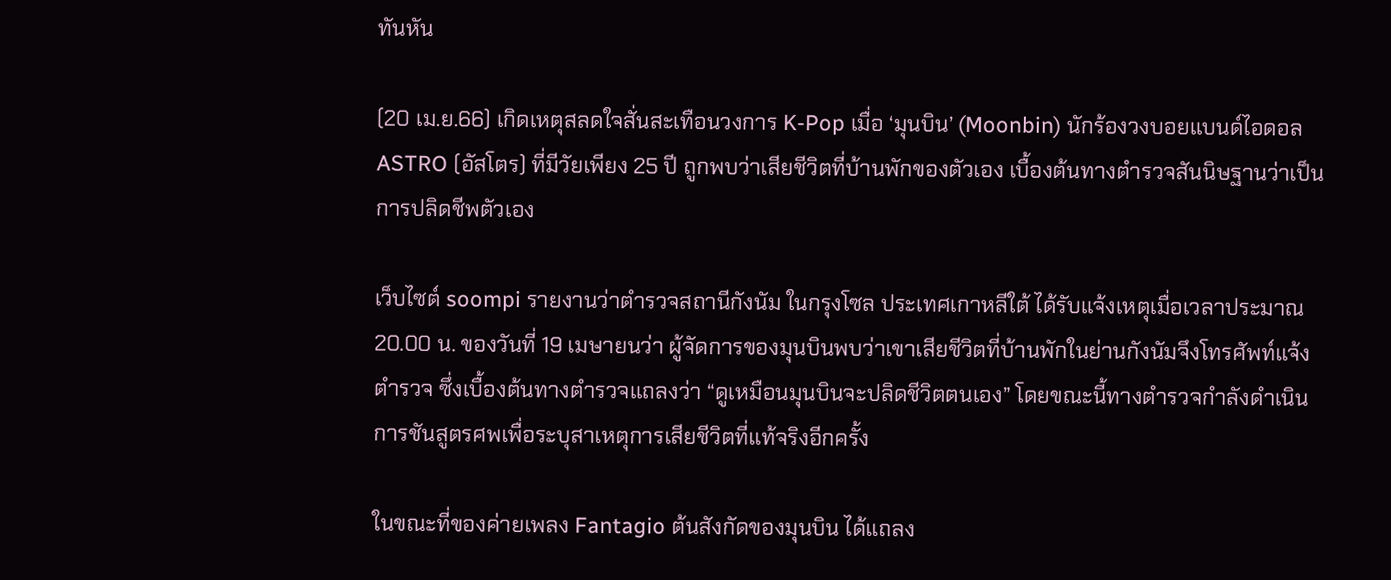ทันหัน

(20 เม.ย.66) เกิดเหตุสลดใจสั่นสะเทือนวงการ K-Pop เมื่อ ‘มุนบิน’ (Moonbin) นักร้องวงบอยแบนด์ไอดอล ASTRO (อัสโตร) ที่มีวัยเพียง 25 ปี ถูกพบว่าเสียชีวิตที่บ้านพักของตัวเอง เบื้องต้นทางตำรวจสันนิษฐานว่าเป็นการปลิดชีพตัวเอง

เว็บไซต์ soompi รายงานว่าตำรวจสถานีกังนัม ในกรุงโซล ประเทศเกาหลีใต้ ได้รับแจ้งเหตุเมื่อเวลาประมาณ 20.00 น. ของวันที่ 19 เมษายนว่า ผู้จัดการของมุนบินพบว่าเขาเสียชีวิตที่บ้านพักในย่านกังนัมจึงโทรศัพท์แจ้งตำรวจ ซึ่งเบื้องต้นทางตำรวจแถลงว่า “ดูเหมือนมุนบินจะปลิดชีวิตตนเอง” โดยขณะนี้ทางตำรวจกำลังดำเนินการชันสูตรศพเพื่อระบุสาเหตุการเสียชีวิตที่แท้จริงอีกครั้ง

ในขณะที่ของค่ายเพลง Fantagio ต้นสังกัดของมุนบิน ได้แถลง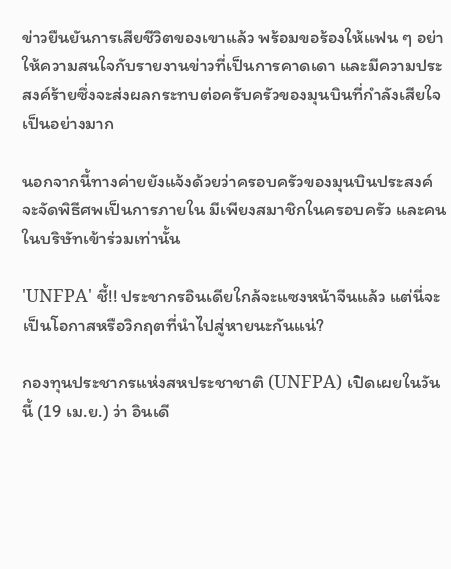ข่าวยืนยันการเสียชีวิตของเขาแล้ว พร้อมขอร้องให้แฟน ๆ อย่าให้ความสนใจกับรายงานข่าวที่เป็นการคาดเดา และมีความประสงค์ร้ายซึ่งจะส่งผลกระทบต่อครับครัวของมุนบินที่กำลังเสียใจเป็นอย่างมาก

นอกจากนี้ทางค่ายยังแจ้งด้วยว่าครอบครัวของมุนบินประสงค์จะจัดพิธีศพเป็นการภายใน มีเพียงสมาชิกในครอบครัว และคนในบริษัทเข้าร่วมเท่านั้น

'UNFPA' ชี้!! ประชากรอินเดียใกล้จะแซงหน้าจีนแล้ว แต่นี่จะเป็นโอกาสหรือวิกฤตที่นำไปสู่หายนะกันแน่?

กองทุนประชากรแห่งสหประชาชาติ (UNFPA) เปิดเผยในวันนี้ (19 เม.ย.) ว่า อินเดี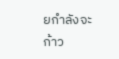ยกำลังจะก้าว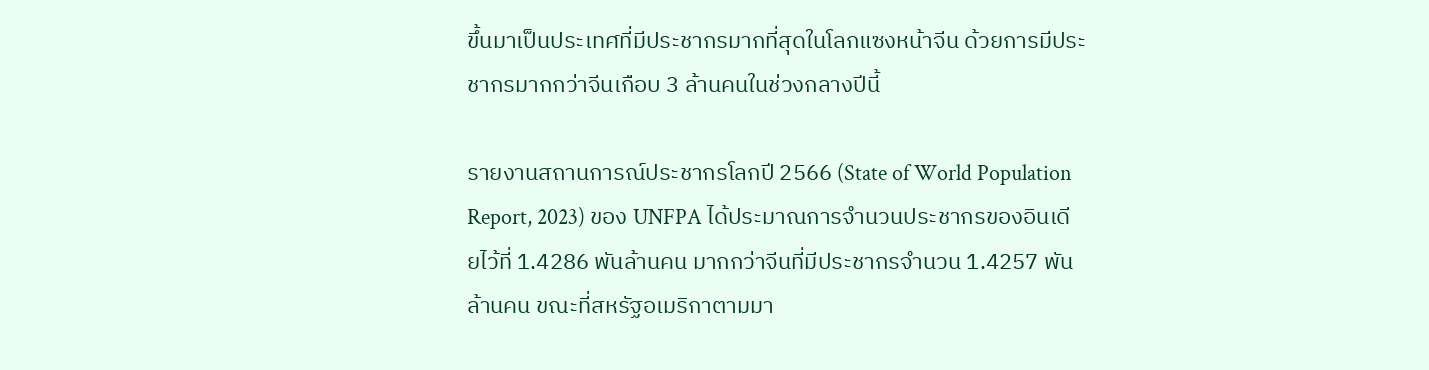ขึ้นมาเป็นประเทศที่มีประชากรมากที่สุดในโลกแซงหน้าจีน ด้วยการมีประชากรมากกว่าจีนเกือบ 3 ล้านคนในช่วงกลางปีนี้

รายงานสถานการณ์ประชากรโลกปี 2566 (State of World Population Report, 2023) ของ UNFPA ได้ประมาณการจำนวนประชากรของอินเดียไว้ที่ 1.4286 พันล้านคน มากกว่าจีนที่มีประชากรจำนวน 1.4257 พันล้านคน ขณะที่สหรัฐอเมริกาตามมา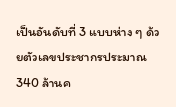เป็นอันดับที่ 3 แบบห่าง ๆ ด้วยตัวเลขประชากรประมาณ 340 ล้านค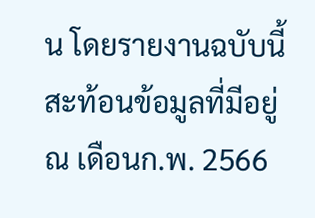น โดยรายงานฉบับนี้สะท้อนข้อมูลที่มีอยู่ ณ เดือนก.พ. 2566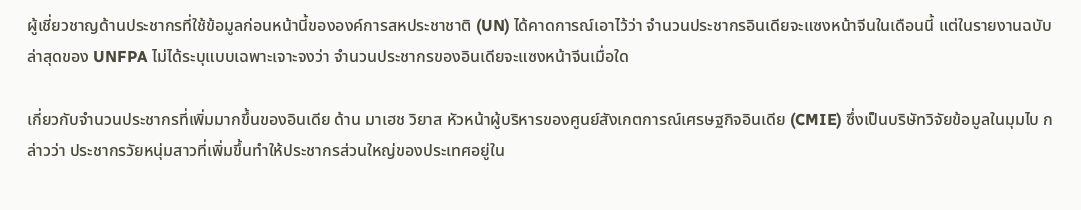ผู้เชี่ยวชาญด้านประชากรที่ใช้ข้อมูลก่อนหน้านี้ขององค์การสหประชาชาติ (UN) ได้คาดการณ์เอาไว้ว่า จำนวนประชากรอินเดียจะแซงหน้าจีนในเดือนนี้ แต่ในรายงานฉบับล่าสุดของ UNFPA ไม่ได้ระบุแบบเฉพาะเจาะจงว่า จำนวนประชากรของอินเดียจะแซงหน้าจีนเมื่อใด

เกี่ยวกับจำนวนประชากรที่เพิ่มมากขึ้นของอินเดีย ด้าน มาเฮช วิยาส หัวหน้าผู้บริหารของศูนย์สังเกตการณ์เศรษฐกิจอินเดีย (CMIE) ซึ่งเป็นบริษัทวิจัยข้อมูลในมุมไบ กล่าวว่า ประชากรวัยหนุ่มสาวที่เพิ่มขึ้นทำให้ประชากรส่วนใหญ่ของประเทศอยู่ใน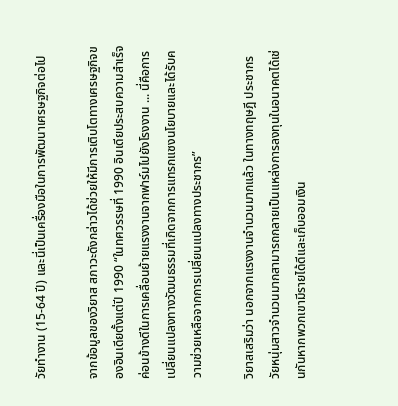วัยทำงาน (15-64 ปี) และนี่เป็นเครื่องมือในการพัฒนาเศรษฐกิจต่อไป

จากข้อมูลของวิยาส สภาวะดังกล่าวได้ช่วยให้มีการเติบโตทางเศรษฐกิจของอินเดียตั้งแต่ปี 1990 “ในทศวรรษที่ 1990 อินเดียประสบความสำเร็จค่อนข้างดีในการเคลื่อนย้ายแรงงานจากฟาร์มไปยังโรงงาน ... นี่คือการเปลี่ยนแปลงทางวัฒนธรรมที่เกิดจากการแทรกแซงนโยบายและได้รับความช่วยเหลือจากการเปลี่ยนแปลงทางประชากร”

วิยาสเสริมว่า นอกจากแรงงานจำนวนมากแล้ว ในทางทฤษฎี ประชากรวัยหนุ่มสาวจำนวนมากสามารถกลายเป็นแหล่งการลงทุนในอนาคตได้เช่นกันหากพวกเขามีรายได้ดีและเก็บออมเงิน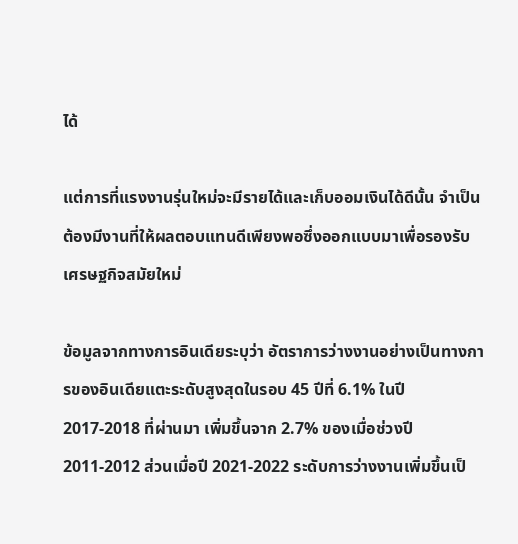ได้

แต่การที่แรงงานรุ่นใหม่จะมีรายได้และเก็บออมเงินได้ดีนั้น จำเป็นต้องมีงานที่ให้ผลตอบแทนดีเพียงพอซึ่งออกแบบมาเพื่อรองรับเศรษฐกิจสมัยใหม่

ข้อมูลจากทางการอินเดียระบุว่า อัตราการว่างงานอย่างเป็นทางการของอินเดียแตะระดับสูงสุดในรอบ 45 ปีที่ 6.1% ในปี 2017-2018 ที่ผ่านมา เพิ่มขึ้นจาก 2.7% ของเมื่อช่วงปี 2011-2012 ส่วนเมื่อปี 2021-2022 ระดับการว่างงานเพิ่มขึ้นเป็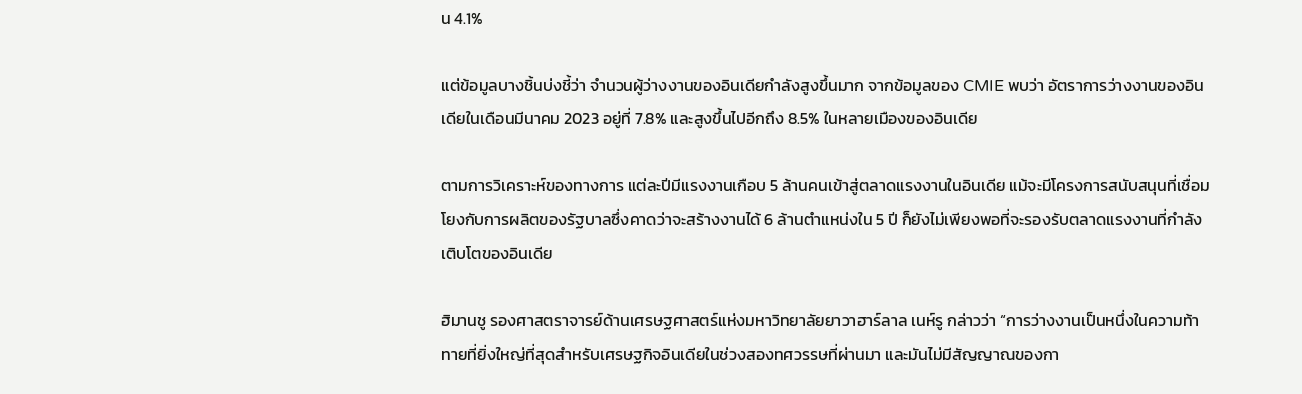น 4.1%

แต่ข้อมูลบางชิ้นบ่งชี้ว่า จำนวนผู้ว่างงานของอินเดียกำลังสูงขึ้นมาก จากข้อมูลของ CMIE พบว่า อัตราการว่างงานของอินเดียในเดือนมีนาคม 2023 อยู่ที่ 7.8% และสูงขึ้นไปอีกถึง 8.5% ในหลายเมืองของอินเดีย

ตามการวิเคราะห์ของทางการ แต่ละปีมีแรงงานเกือบ 5 ล้านคนเข้าสู่ตลาดแรงงานในอินเดีย แม้จะมีโครงการสนับสนุนที่เชื่อมโยงกับการผลิตของรัฐบาลซึ่งคาดว่าจะสร้างงานได้ 6 ล้านตำแหน่งใน 5 ปี ก็ยังไม่เพียงพอที่จะรองรับตลาดแรงงานที่กำลังเติบโตของอินเดีย

ฮิมานชู รองศาสตราจารย์ด้านเศรษฐศาสตร์แห่งมหาวิทยาลัยยาวาฮาร์ลาล เนห์รู กล่าวว่า “การว่างงานเป็นหนึ่งในความท้าทายที่ยิ่งใหญ่ที่สุดสำหรับเศรษฐกิจอินเดียในช่วงสองทศวรรษที่ผ่านมา และมันไม่มีสัญญาณของกา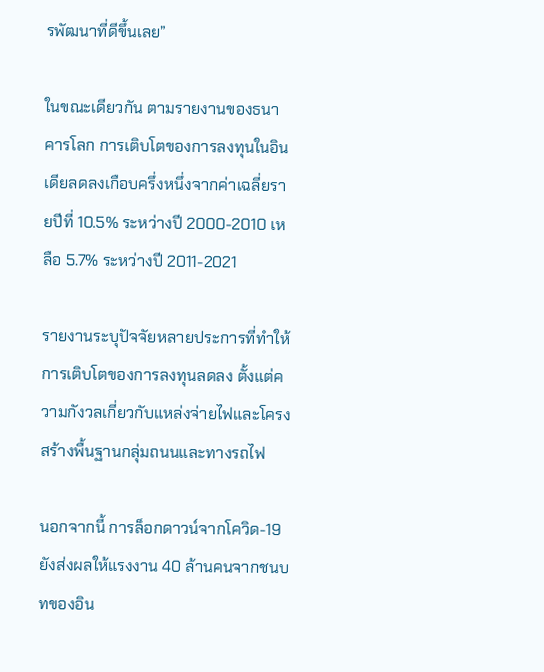รพัฒนาที่ดีขึ้นเลย”

ในขณะเดียวกัน ตามรายงานของธนาคารโลก การเติบโตของการลงทุนในอินเดียลดลงเกือบครึ่งหนึ่งจากค่าเฉลี่ยรายปีที่ 10.5% ระหว่างปี 2000-2010 เหลือ 5.7% ระหว่างปี 2011-2021

รายงานระบุปัจจัยหลายประการที่ทำให้การเติบโตของการลงทุนลดลง ตั้งแต่ความกังวลเกี่ยวกับแหล่งจ่ายไฟและโครงสร้างพื้นฐานกลุ่มถนนและทางรถไฟ

นอกจากนี้ การล็อกดาวน์จากโควิด-19 ยังส่งผลให้แรงงาน 40 ล้านคนจากชนบทของอิน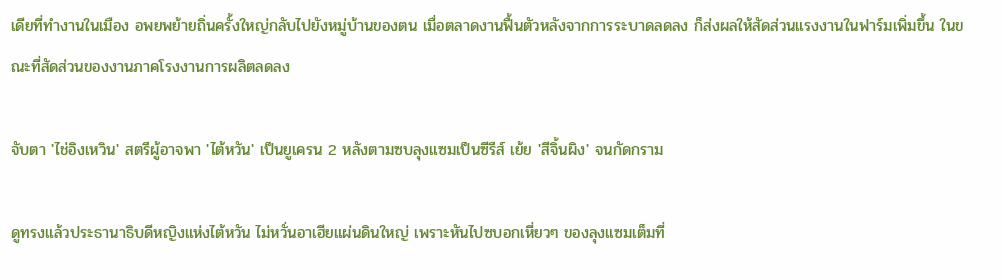เดียที่ทำงานในเมือง อพยพย้ายถิ่นครั้งใหญ่กลับไปยังหมู่บ้านของตน เมื่อตลาดงานฟื้นตัวหลังจากการระบาดลดลง ก็ส่งผลให้สัดส่วนแรงงานในฟาร์มเพิ่มขึ้น ในขณะที่สัดส่วนของงานภาคโรงงานการผลิตลดลง

จับตา 'ไช่อิงเหวิน' สตรีผู้อาจพา 'ไต้หวัน' เป็นยูเครน 2 หลังตามซบลุงแซมเป็นซีรีส์ เย้ย 'สีจิ้นผิง' จนกัดกราม

ดูทรงแล้วประธานาธิบดีหญิงแห่งไต้หวัน ไม่หวั่นอาเฮียแผ่นดินใหญ่ เพราะหันไปซบอกเหี่ยวๆ ของลุงแซมเต็มที่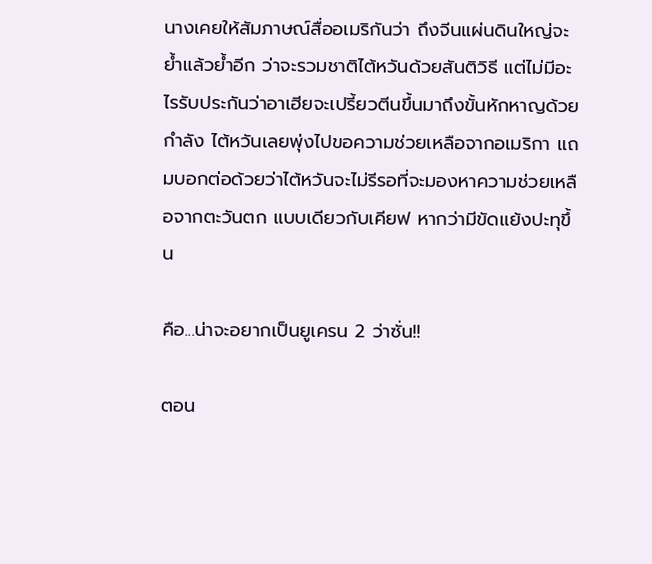นางเคยให้สัมภาษณ์สื่ออเมริกันว่า ถึงจีนแผ่นดินใหญ่จะย้ำแล้วย้ำอีก ว่าจะรวมชาติไต้หวันด้วยสันติวิธี แต่ไม่มีอะไรรับประกันว่าอาเฮียจะเปรี้ยวตีนขึ้นมาถึงขั้นหักหาญด้วยกำลัง ไต้หวันเลยพุ่งไปขอความช่วยเหลือจากอเมริกา แถมบอกต่อด้วยว่าไต้หวันจะไม่รีรอที่จะมองหาความช่วยเหลือจากตะวันตก แบบเดียวกับเคียฟ หากว่ามีขัดแย้งปะทุขึ้น

คือ...น่าจะอยากเป็นยูเครน 2 ว่าซั่น!!

ตอน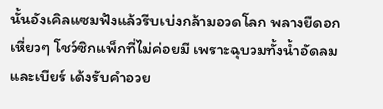นั้นอังเคิลแซมฟังแล้วรีบเบ่งกล้ามอวดโลก พลางยืดอกเหี่ยวๆ โชว์ซิกแพ็กที่ไม่ค่อยมี เพราะฉุบวมทั้งน้ำอัดลมและเบียร์ เด้งรับคำอวย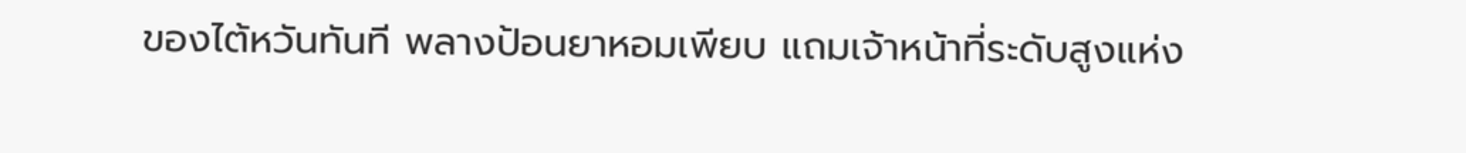ของไต้หวันทันที พลางป้อนยาหอมเพียบ แถมเจ้าหน้าที่ระดับสูงแห่ง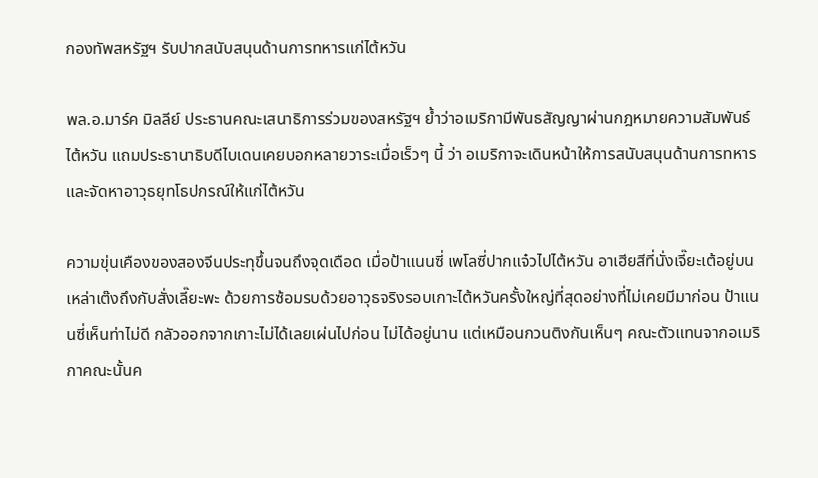กองทัพสหรัฐฯ รับปากสนับสนุนด้านการทหารแก่ไต้หวัน

พล.อ.มาร์ค มิลลีย์ ประธานคณะเสนาธิการร่วมของสหรัฐฯ ย้ำว่าอเมริกามีพันธสัญญาผ่านกฎหมายความสัมพันธ์ไต้หวัน แถมประธานาธิบดีไบเดนเคยบอกหลายวาระเมื่อเร็วๆ นี้ ว่า อเมริกาจะเดินหน้าให้การสนับสนุนด้านการทหารและจัดหาอาวุธยุทโธปกรณ์ให้แก่ไต้หวัน

ความขุ่นเคืองของสองจีนประทุขึ้นจนถึงจุดเดือด เมื่อป้าแนนซี่ เพโลซี่ปากแจ๋วไปไต้หวัน อาเฮียสีที่นั่งเจี๊ยะเต้อยู่บนเหล่าเต๊งถึงกับสั่งเลี๊ยะพะ ด้วยการซ้อมรบด้วยอาวุธจริงรอบเกาะไต้หวันครั้งใหญ่ที่สุดอย่างที่ไม่เคยมีมาก่อน ป้าแนนซี่เห็นท่าไม่ดี กลัวออกจากเกาะไม่ได้เลยเผ่นไปก่อน ไม่ได้อยู่นาน แต่เหมือนกวนติงกันเห็นๆ คณะตัวแทนจากอเมริกาคณะนั้นค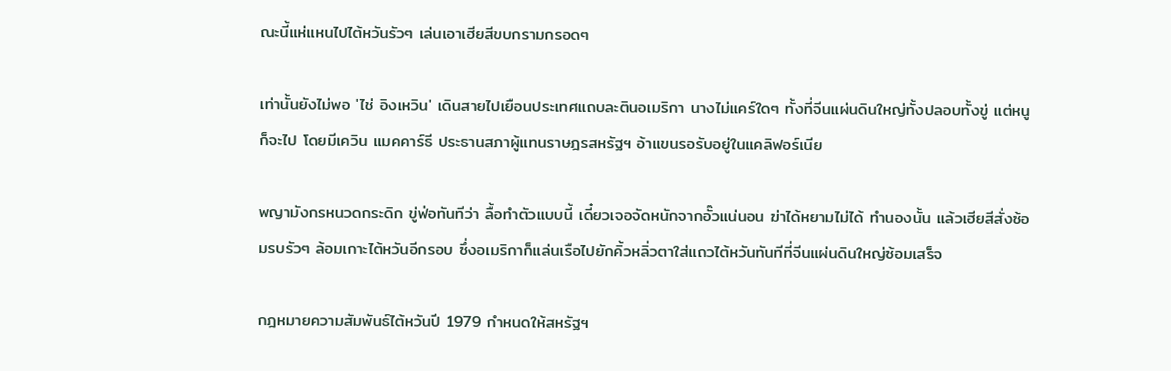ณะนี้แห่แหนไปไต้หวันรัวๆ เล่นเอาเฮียสีขบกรามกรอดๆ

เท่านั้นยังไม่พอ 'ไช่ อิงเหวิน' เดินสายไปเยือนประเทศแถบละตินอเมริกา นางไม่แคร์ใดๆ ทั้งที่จีนแผ่นดินใหญ่ทั้งปลอบทั้งขู่ แต่หนูก็จะไป โดยมีเควิน แมคคาร์ธี ประธานสภาผู้แทนราษฎรสหรัฐฯ อ้าแขนรอรับอยู่ในแคลิฟอร์เนีย

พญามังกรหนวดกระดิก ขู่ฟ่อทันทีว่า ลื้อทำตัวแบบนี้ เดี๋ยวเจอจัดหนักจากอั๊วแน่นอน ฆ่าได้หยามไม่ได้ ทำนองนั้น แล้วเฮียสีสั่งซ้อมรบรัวๆ ล้อมเกาะไต้หวันอีกรอบ ซึ่งอเมริกาก็แล่นเรือไปยักคิ้วหลิ่วตาใส่แถวไต้หวันทันทีที่จีนแผ่นดินใหญ่ซ้อมเสร็จ

กฎหมายความสัมพันธ์ไต้หวันปี 1979 กำหนดให้สหรัฐฯ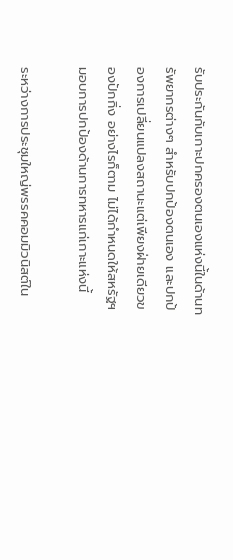รับประกันกับเกาะปกครองตนเองแห่งนี้ในด้านทรัพยากรต่างๆ สำหรับปกป้องตนเอง และปกป้องการเปลี่ยนแปลงสถานะแต่เพียงฝ่ายเดียวของปักกิ่ง อย่างไรก็ตาม ไม่ได้กำหนดให้สหรัฐฯ มอบการปกป้องด้านการทหารแก่เกาะแห่งนี้

ระหว่างการประชุมใหญ่พรรคคอมมิวนิสต์ใน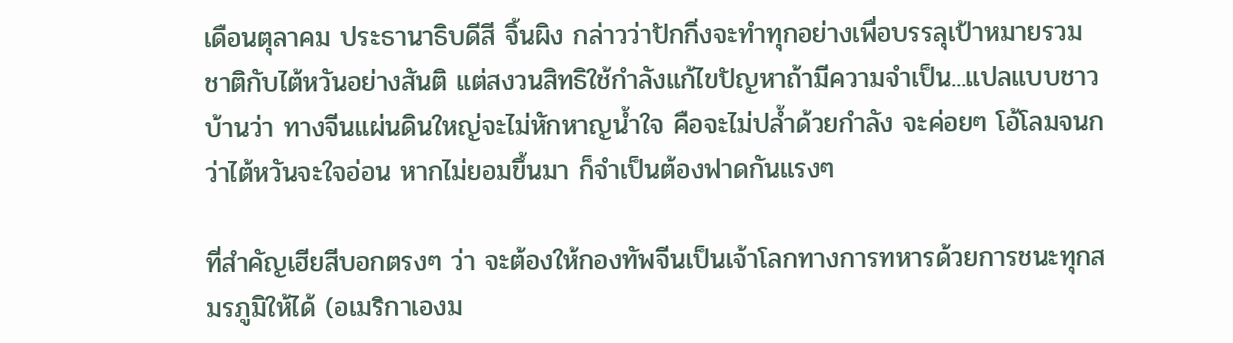เดือนตุลาคม ประธานาธิบดีสี จิ้นผิง กล่าวว่าปักกิ่งจะทำทุกอย่างเพื่อบรรลุเป้าหมายรวมชาติกับไต้หวันอย่างสันติ แต่สงวนสิทธิใช้กำลังแก้ไขปัญหาถ้ามีความจำเป็น...แปลแบบชาวบ้านว่า ทางจีนแผ่นดินใหญ่จะไม่หักหาญน้ำใจ คือจะไม่ปล้ำด้วยกำลัง จะค่อยๆ โอ้โลมจนกว่าไต้หวันจะใจอ่อน หากไม่ยอมขึ้นมา ก็จำเป็นต้องฟาดกันแรงๆ

ที่สำคัญเฮียสีบอกตรงๆ ว่า จะต้องให้กองทัพจีนเป็นเจ้าโลกทางการทหารด้วยการชนะทุกสมรภูมิให้ได้ (อเมริกาเองม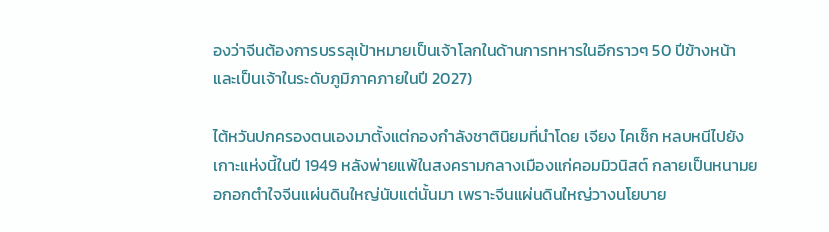องว่าจีนต้องการบรรลุเป้าหมายเป็นเจ้าโลกในด้านการทหารในอีกราวๆ 50 ปีข้างหน้า และเป็นเจ้าในระดับภูมิภาคภายในปี 2027)

ไต้หวันปกครองตนเองมาตั้งแต่กองกำลังชาตินิยมที่นำโดย เจียง ไคเช็ก หลบหนีไปยังเกาะแห่งนี้ในปี 1949 หลังพ่ายแพ้ในสงครามกลางเมืองแก่คอมมิวนิสต์ กลายเป็นหนามยอกอกตำใจจีนแผ่นดินใหญ่นับแต่นั้นมา เพราะจีนแผ่นดินใหญ่วางนโยบาย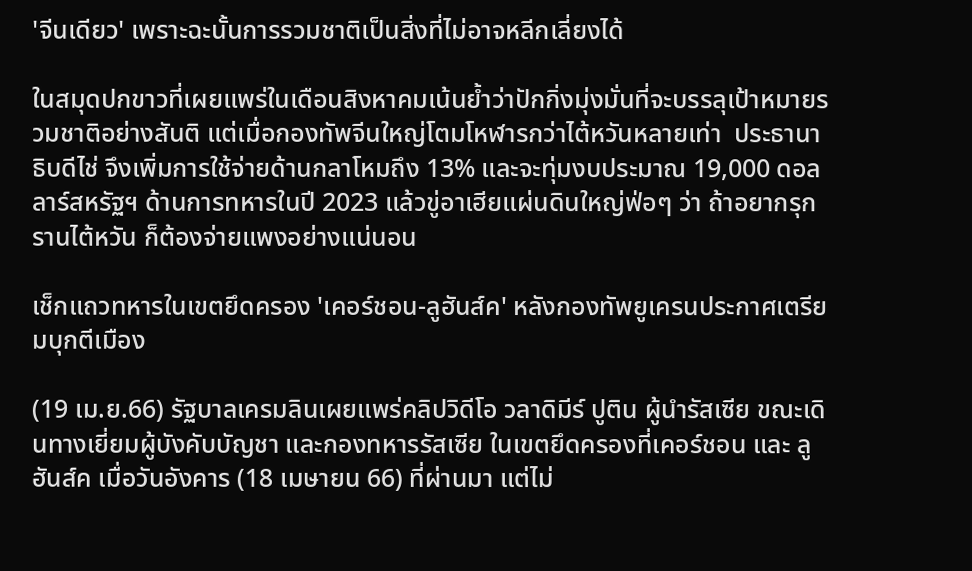'จีนเดียว' เพราะฉะนั้นการรวมชาติเป็นสิ่งที่ไม่อาจหลีกเลี่ยงได้

ในสมุดปกขาวที่เผยแพร่ในเดือนสิงหาคมเน้นย้ำว่าปักกิ่งมุ่งมั่นที่จะบรรลุเป้าหมายรวมชาติอย่างสันติ แต่เมื่อกองทัพจีนใหญ่โตมโหฬารกว่าไต้หวันหลายเท่า  ประธานาธิบดีไช่ จึงเพิ่มการใช้จ่ายด้านกลาโหมถึง 13% และจะทุ่มงบประมาณ 19,000 ดอลลาร์สหรัฐฯ ด้านการทหารในปี 2023 แล้วขู่อาเฮียแผ่นดินใหญ่ฟ่อๆ ว่า ถ้าอยากรุกรานไต้หวัน ก็ต้องจ่ายแพงอย่างแน่นอน

เช็กแถวทหารในเขตยึดครอง 'เคอร์ชอน-ลูฮันส์ค' หลังกองทัพยูเครนประกาศเตรียมบุกตีเมือง

(19 เม.ย.66) รัฐบาลเครมลินเผยแพร่คลิปวิดีโอ วลาดิมีร์ ปูติน ผู้นำรัสเซีย ขณะเดินทางเยี่ยมผู้บังคับบัญชา และกองทหารรัสเซีย ในเขตยึดครองที่เคอร์ชอน และ ลูฮันส์ค เมื่อวันอังคาร (18 เมษายน 66) ที่ผ่านมา แต่ไม่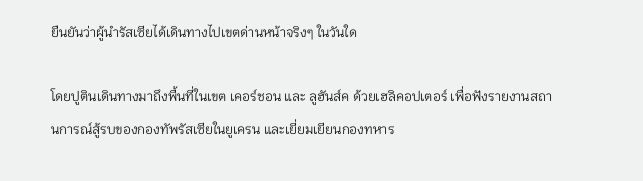ยืนยันว่าผู้นำรัสเซียได้เดินทางไปเขตด่านหน้าจริงๆ ในวันใด

โดยปูตินเดินทางมาถึงพื้นที่ในเขต เคอร์ชอน และ ลูฮันส์ค ด้วยเฮลิคอปเตอร์ เพื่อฟังรายงานสถานการณ์สู้รบของกองทัพรัสเซียในยูเครน และเยี่ยมเยียนกองทหาร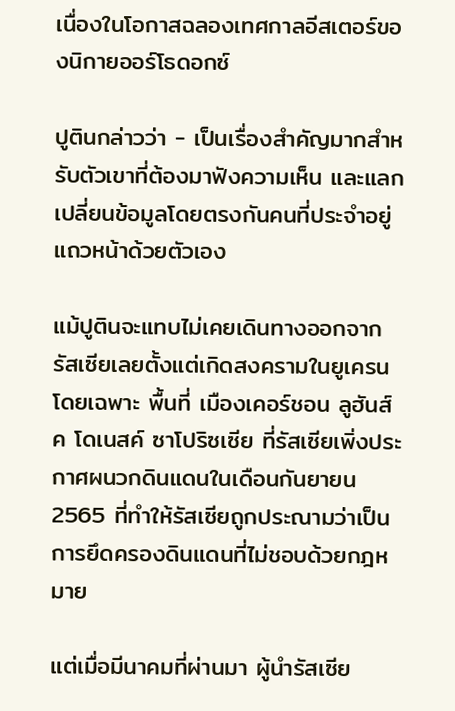เนื่องในโอกาสฉลองเทศกาลอีสเตอร์ของนิกายออร์โธดอกซ์

ปูตินกล่าวว่า - เป็นเรื่องสำคัญมากสำหรับตัวเขาที่ต้องมาฟังความเห็น และแลกเปลี่ยนข้อมูลโดยตรงกันคนที่ประจำอยู่แถวหน้าด้วยตัวเอง

แม้ปูตินจะแทบไม่เคยเดินทางออกจากรัสเซียเลยตั้งแต่เกิดสงครามในยูเครน โดยเฉพาะ พื้นที่ เมืองเคอร์ชอน ลูฮันส์ค โดเนสค์ ซาโปริซเซีย ที่รัสเซียเพิ่งประกาศผนวกดินแดนในเดือนกันยายน 2565 ที่ทำให้รัสเซียถูกประณามว่าเป็นการยึดครองดินแดนที่ไม่ชอบด้วยกฎหมาย

แต่เมื่อมีนาคมที่ผ่านมา ผู้นำรัสเซีย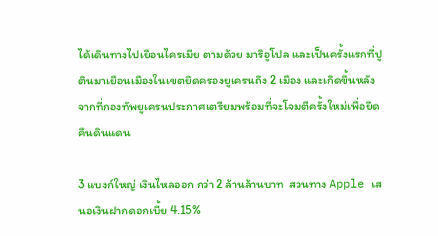ได้เดินทางไปเยือนไครเมีย ตามด้วย มาริอูโปล และเป็นครั้งแรกที่ปูตินมาเยือนเมืองในเขตยึดครองยูเครนถึง 2 เมือง และเกิดขึ้นหลังจากที่กองทัพยูเครนประกาศเตรียมพร้อมที่จะโจมตีครั้งใหม่เพื่อยึดคืนดินแดน

3 แบงก์ใหญ่ เงินไหลออก กว่า 2 ล้านล้านบาท  สวนทาง Apple เสนอเงินฝากดอกเบี้ย 4.15%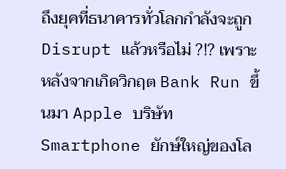ถึงยุคที่ธนาคารทั่วโลกกำลังจะถูก Disrupt แล้วหรือไม่ ?!? เพราะหลังจากเกิดวิกฤต Bank Run ขึ้นมา Apple บริษัท Smartphone ยักษ์ใหญ่ของโล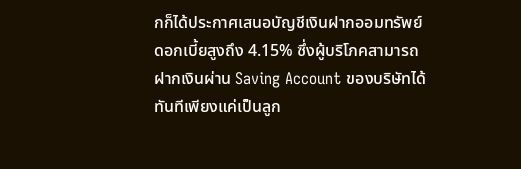กก็ได้ประกาศเสนอบัญชีเงินฝากออมทรัพย์ดอกเบี้ยสูงถึง 4.15% ซึ่งผู้บริโภคสามารถฝากเงินผ่าน Saving Account ของบริษัทได้ทันทีเพียงแค่เป็นลูก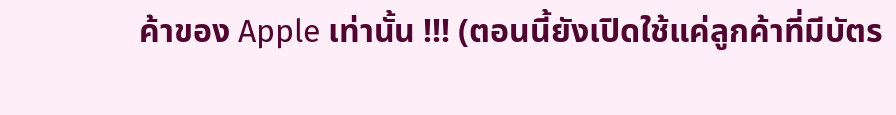ค้าของ Apple เท่านั้น !!! (ตอนนี้ยังเปิดใช้แค่ลูกค้าที่มีบัตร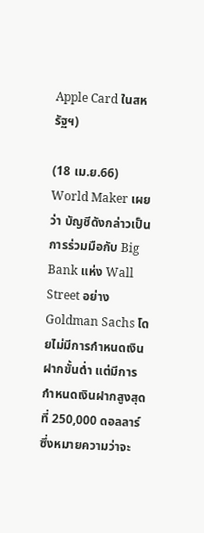Apple Card ในสหรัฐฯ)

(18 เม.ย.66) World Maker เผยว่า บัญชีดังกล่าวเป็นการร่วมมือกับ Big Bank แห่ง Wall Street อย่าง Goldman Sachs โดยไม่มีการกำหนดเงินฝากขั้นต่ำ แต่มีการกำหนดเงินฝากสูงสุดที่ 250,000 ดอลลาร์ซึ่งหมายความว่าจะ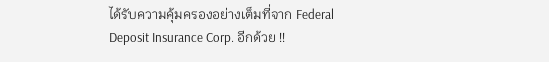ได้รับความคุ้มครองอย่างเต็มที่จาก Federal Deposit Insurance Corp. อีกด้วย !!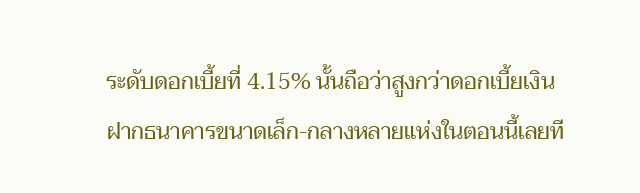ระดับดอกเบี้ยที่ 4.15% นั้นถือว่าสูงกว่าดอกเบี้ยเงินฝากธนาคารขนาดเล็ก-กลางหลายแห่งในตอนนี้เลยที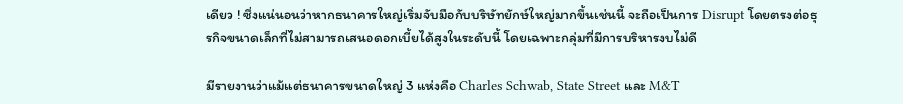เดียว ! ซึ่งแน่นอนว่าหากธนาคารใหญ่เริ่มจับมือกับบริษัทยักษ์ใหญ่มากขึ้นเช่นนี้ จะถือเป็นการ Disrupt โดยตรงต่อธุรกิจขนาดเล็กที่ไม่สามารถเสนอดอกเบี้ยได้สูงในระดับนี้ โดยเฉพาะกลุ่มที่มีการบริหารงบไม่ดี

มีรายงานว่าแม้แต่ธนาคารขนาดใหญ่ 3 แห่งคือ Charles Schwab, State Street และ M&T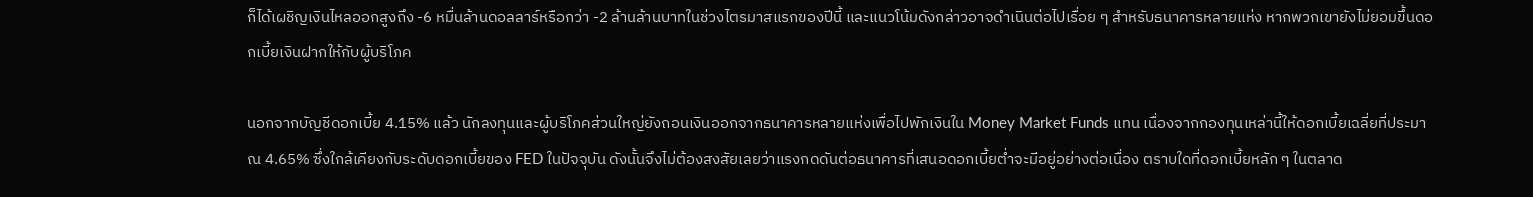ก็ได้เผชิญเงินไหลออกสูงถึง -6 หมื่นล้านดอลลาร์หรือกว่า -2 ล้านล้านบาทในช่วงไตรมาสแรกของปีนี้ และแนวโน้มดังกล่าวอาจดำเนินต่อไปเรื่อย ๆ สำหรับธนาคารหลายแห่ง หากพวกเขายังไม่ยอมขึ้นดอกเบี้ยเงินฝากให้กับผู้บริโภค

นอกจากบัญชีดอกเบี้ย 4.15% แล้ว นักลงทุนและผู้บริโภคส่วนใหญ่ยังถอนเงินออกจากธนาคารหลายแห่งเพื่อไปพักเงินใน Money Market Funds แทน เนื่องจากกองทุนเหล่านี้ให้ดอกเบี้ยเฉลี่ยที่ประมาณ 4.65% ซึ่งใกล้เคียงกับระดับดอกเบี้ยของ FED ในปัจจุบัน ดังนั้นจึงไม่ต้องสงสัยเลยว่าแรงกดดันต่อธนาคารที่เสนอดอกเบี้ยต่ำจะมีอยู่อย่างต่อเนื่อง ตราบใดที่ดอกเบี้ยหลัก ๆ ในตลาด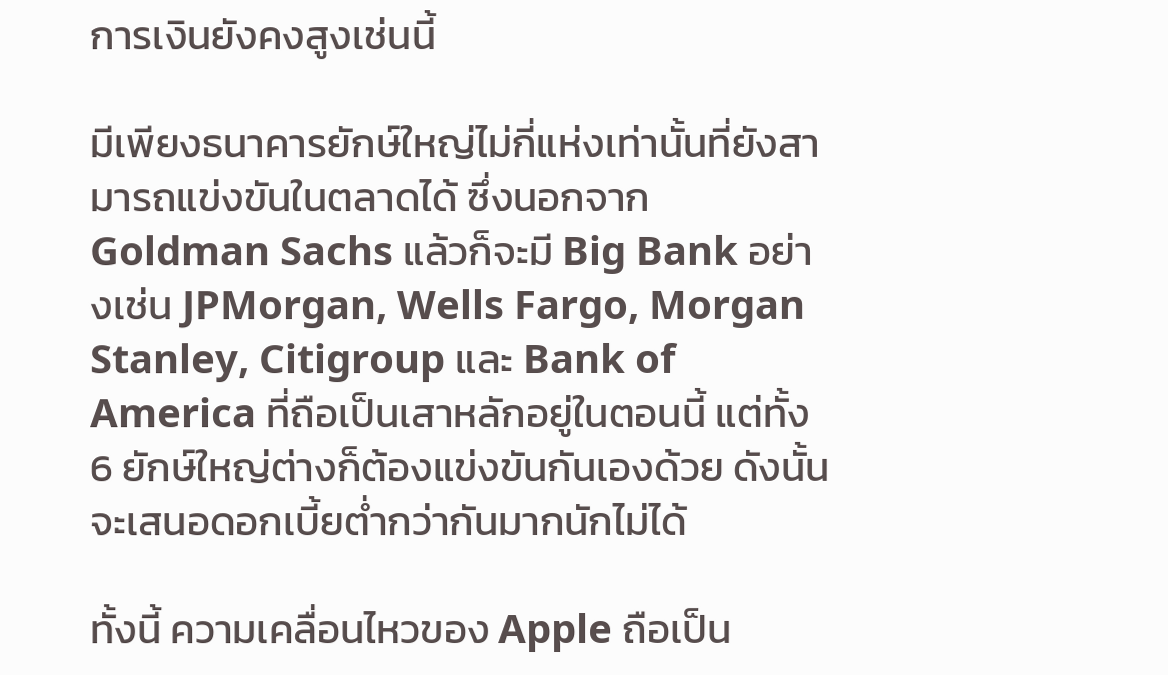การเงินยังคงสูงเช่นนี้

มีเพียงธนาคารยักษ์ใหญ่ไม่กี่แห่งเท่านั้นที่ยังสามารถแข่งขันในตลาดได้ ซึ่งนอกจาก Goldman Sachs แล้วก็จะมี Big Bank อย่างเช่น JPMorgan, Wells Fargo, Morgan Stanley, Citigroup และ Bank of America ที่ถือเป็นเสาหลักอยู่ในตอนนี้ แต่ทั้ง 6 ยักษ์ใหญ่ต่างก็ต้องแข่งขันกันเองด้วย ดังนั้นจะเสนอดอกเบี้ยต่ำกว่ากันมากนักไม่ได้

ทั้งนี้ ความเคลื่อนไหวของ Apple ถือเป็น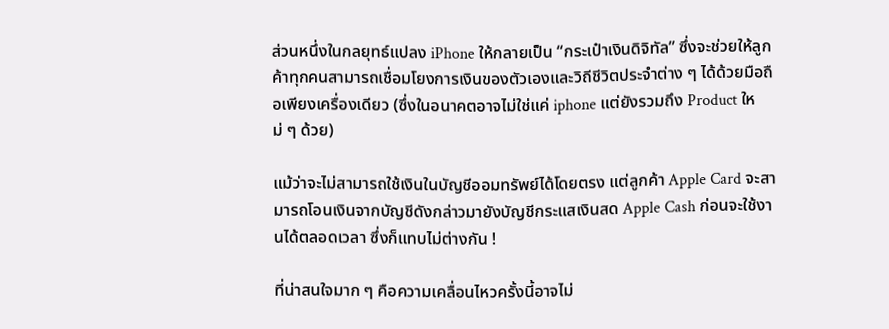ส่วนหนึ่งในกลยุทธ์แปลง iPhone ให้กลายเป็น “กระเป๋าเงินดิจิทัล” ซึ่งจะช่วยให้ลูกค้าทุกคนสามารถเชื่อมโยงการเงินของตัวเองและวิถีชีวิตประจำต่าง ๆ ได้ด้วยมือถือเพียงเครื่องเดียว (ซึ่งในอนาคตอาจไม่ใช่แค่ iphone แต่ยังรวมถึง Product ใหม่ ๆ ด้วย)

แม้ว่าจะไม่สามารถใช้เงินในบัญชีออมทรัพย์ได้โดยตรง แต่ลูกค้า Apple Card จะสามารถโอนเงินจากบัญชีดังกล่าวมายังบัญชีกระแสเงินสด Apple Cash ก่อนจะใช้งานได้ตลอดเวลา ซึ่งก็แทบไม่ต่างกัน !

ที่น่าสนใจมาก ๆ คือความเคลื่อนไหวครั้งนี้อาจไม่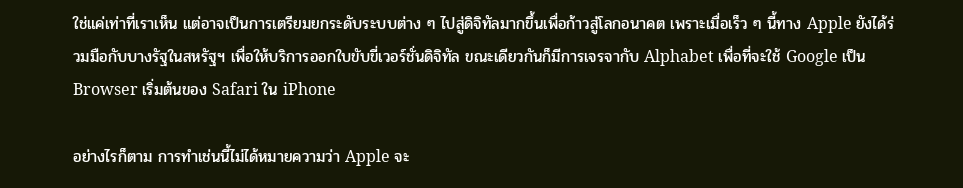ใช่แค่เท่าที่เราเห็น แต่อาจเป็นการเตรียมยกระดับระบบต่าง ๆ ไปสู่ดิจิทัลมากขึ้นเพื่อก้าวสู่โลกอนาคต เพราะเมื่อเร็ว ๆ นี้ทาง Apple ยังได้ร่วมมือกับบางรัฐในสหรัฐฯ เพื่อให้บริการออกใบขับขี่เวอร์ชั่นดิจิทัล ขณะเดียวกันก็มีการเจรจากับ Alphabet เพื่อที่จะใช้ Google เป็น Browser เริ่มต้นของ Safari ใน iPhone

อย่างไรก็ตาม การทำเช่นนี้ไม่ได้หมายความว่า Apple จะ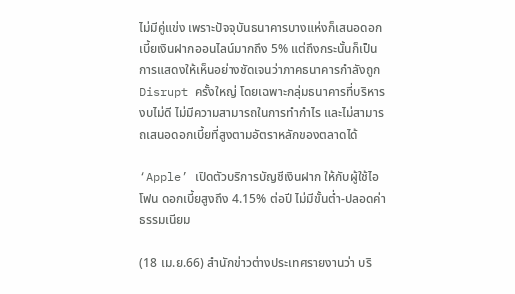ไม่มีคู่แข่ง เพราะปัจจุบันธนาคารบางแห่งก็เสนอดอกเบี้ยเงินฝากออนไลน์มากถึง 5% แต่ถึงกระนั้นก็เป็นการแสดงให้เห็นอย่างชัดเจนว่าภาคธนาคารกำลังถูก Disrupt ครั้งใหญ่ โดยเฉพาะกลุ่มธนาคารที่บริหารงบไม่ดี ไม่มีความสามารถในการทำกำไร และไม่สามารถเสนอดอกเบี้ยที่สูงตามอัตราหลักของตลาดได้

‘Apple’ เปิดตัวบริการบัญชีเงินฝาก ให้กับผู้ใช้ไอโฟน ดอกเบี้ยสูงถึง 4.15% ต่อปี ไม่มีขั้นต่ำ-ปลอดค่าธรรมเนียม

(18 เม.ย.66) สำนักข่าวต่างประเทศรายงานว่า บริ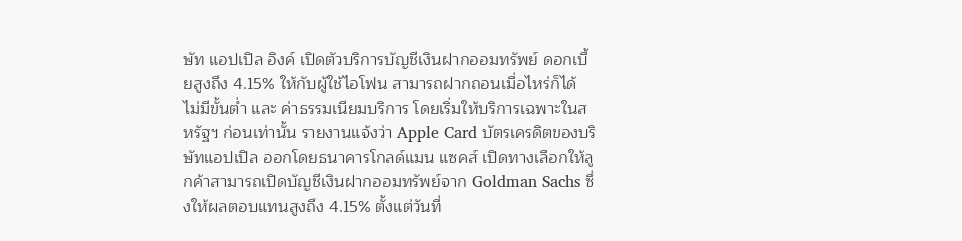ษัท แอปเปิล อิงค์ เปิดตัวบริการบัญชีเงินฝากออมทรัพย์ ดอกเบี้ยสูงถึง 4.15% ให้กับผู้ใช้ไอโฟน สามารถฝากถอนเมื่อไหร่ก็ได้ ไม่มีขั้นต่ำ และ ค่าธรรมเนียมบริการ โดยเริ่มให้บริการเฉพาะในสหรัฐฯ ก่อนเท่านั้น รายงานแจ้งว่า Apple Card บัตรเครดิตของบริษัทแอปเปิล ออกโดยธนาคารโกลด์แมน แซคส์ เปิดทางเลือกให้ลูกค้าสามารถเปิดบัญชีเงินฝากออมทรัพย์จาก Goldman Sachs ซึ่งให้ผลตอบแทนสูงถึง 4.15% ตั้งแต่วันที่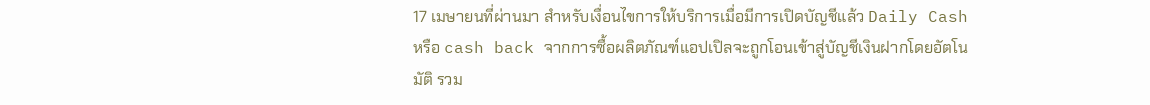17 เมษายนที่ผ่านมา สำหรับเงื่อนไขการให้บริการเมื่อมีการเปิดบัญชีแล้ว Daily Cash หรือ cash back จากการซื้อผลิตภัณฑ์แอปเปิลจะถูกโอนเข้าสู่บัญชีเงินฝากโดยอัตโนมัติ รวม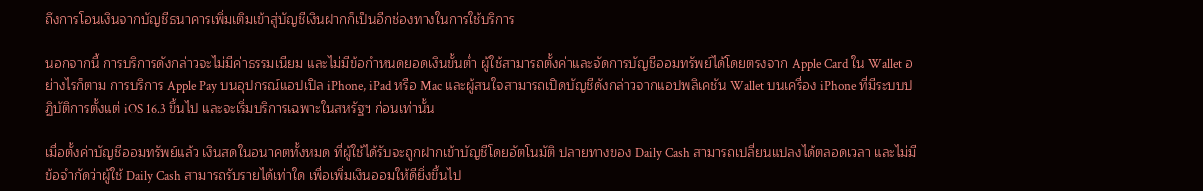ถึงการโอนเงินจากบัญชีธนาคารเพิ่มเติมเข้าสู่บัญชีเงินฝากก็เป็นอีกช่องทางในการใช้บริการ

นอกจากนี้ การบริการดังกล่าวจะไม่มีค่าธรรมเนียม และไม่มีข้อกำหนดยอดเงินขั้นต่ำ ผู้ใช้สามารถตั้งค่าและจัดการบัญชีออมทรัพย์ได้โดยตรงจาก Apple Card ใน Wallet อย่างไรก็ตาม การบริการ Apple Pay บนอุปกรณ์แอปเปิล iPhone, iPad หรือ Mac และผู้สนใจสามารถเปิดบัญชีดังกล่าวจากแอปพลิเคชัน Wallet บนเครื่อง iPhone ที่มีระบบปฏิบัติการตั้งแต่ iOS 16.3 ขึ้นไป และจะเริ่มบริการเฉพาะในสหรัฐฯ ก่อนเท่านั้น

เมื่อตั้งค่าบัญชีออมทรัพย์แล้ว เงินสดในอนาคตทั้งหมด ที่ผู้ใช้ได้รับจะถูกฝากเข้าบัญชีโดยอัตโนมัติ ปลายทางของ Daily Cash สามารถเปลี่ยนแปลงได้ตลอดเวลา และไม่มีข้อจำกัดว่าผู้ใช้ Daily Cash สามารถรับรายได้เท่าใด เพื่อเพิ่มเงินออมให้ดียิ่งขึ้นไป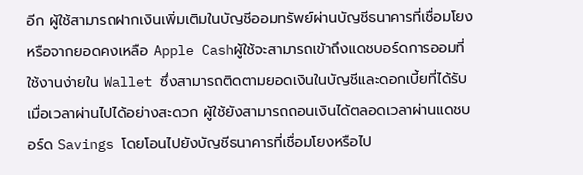อีก ผู้ใช้สามารถฝากเงินเพิ่มเติมในบัญชีออมทรัพย์ผ่านบัญชีธนาคารที่เชื่อมโยง หรือจากยอดคงเหลือ Apple Cashผู้ใช้จะสามารถเข้าถึงแดชบอร์ดการออมที่ใช้งานง่ายใน Wallet ซึ่งสามารถติดตามยอดเงินในบัญชีและดอกเบี้ยที่ได้รับเมื่อเวลาผ่านไปได้อย่างสะดวก ผู้ใช้ยังสามารถถอนเงินได้ตลอดเวลาผ่านแดชบอร์ด Savings โดยโอนไปยังบัญชีธนาคารที่เชื่อมโยงหรือไป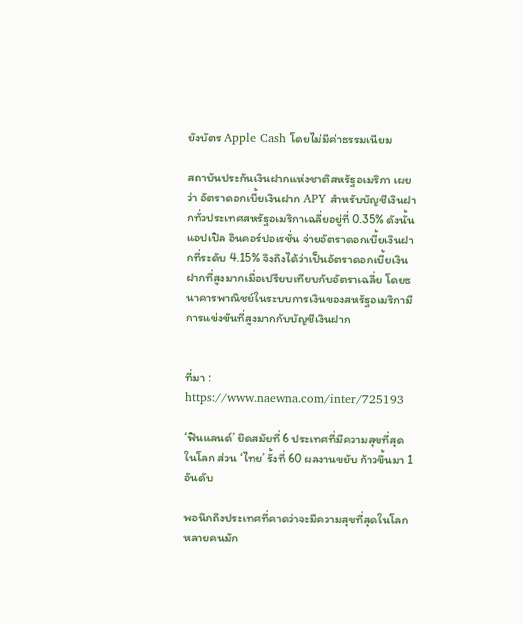ยังบัตร Apple Cash โดยไม่มีค่าธรรมเนียม

สถาบันประกันเงินฝากแห่งชาติสหรัฐอเมริกา เผยว่า อัตราดอกเบี้ยเงินฝาก APY สำหรับบัญชีเงินฝากทั่วประเทศสหรัฐอเมริกาเฉลี่ยอยู่ที่ 0.35% ดังนั้น แอปเปิล อินคอร์ปอเรชั่น จ่ายอัตราดอกเบี้ยเงินฝากที่ระดับ 4.15% จึงถึงได้ว่าเป็นอัตราดอกเบี้ยเงินฝากที่สูงมากเมื่อเปรียบเทียบกับอัตราเฉลี่ย โดยธนาคารพาณิชย์ในระบบการเงินของสหรัฐอเมริกามีการแข่งขันที่สูงมากกับบัญชีเงินฝาก


ที่มา : https://www.naewna.com/inter/725193

‘ฟินแลนด์’ ยึดสมัยที่ 6 ประเทศที่มีความสุขที่สุดในโลก ส่วน ‘ไทย’ รั้งที่ 60 ผลงานขยับ ก้าวขึ้นมา 1 อันดับ

พอนึกถึงประเทศที่คาดว่าจะมีความสุขที่สุดในโลก หลายคนมัก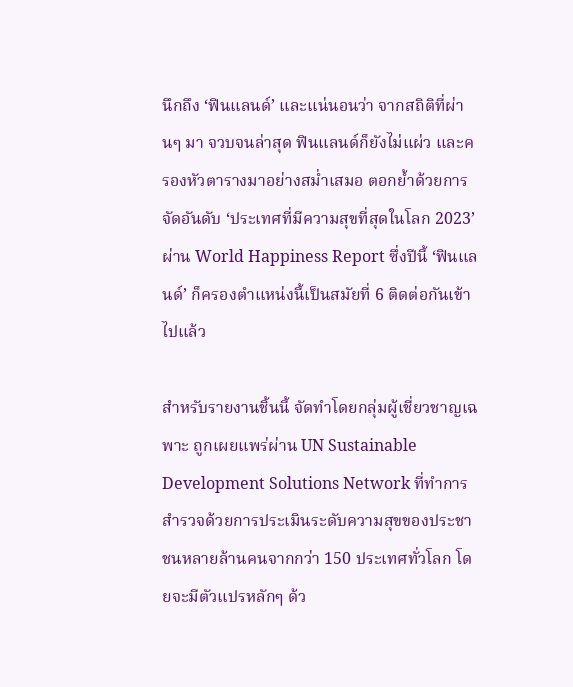นึกถึง ‘ฟินแลนด์’ และแน่นอนว่า จากสถิติที่ผ่านๆ มา จวบจนล่าสุด ฟินแลนด์ก็ยังไม่แผ่ว และครองหัวตารางมาอย่างสม่ำเสมอ ตอกย้ำด้วยการจัดอันดับ ‘ประเทศที่มีความสุขที่สุดในโลก 2023’ ผ่าน World Happiness Report ซึ่งปีนี้ ‘ฟินแลนด์’ ก็ครองตำแหน่งนี้เป็นสมัยที่ 6 ติดต่อกันเข้าไปแล้ว

สำหรับรายงานชิ้นนี้ จัดทำโดยกลุ่มผู้เชี่ยวชาญเฉพาะ ถูกเผยแพร่ผ่าน UN Sustainable Development Solutions Network ที่ทำการสำรวจด้วยการประเมินระดับความสุขของประชาชนหลายล้านคนจากกว่า 150 ประเทศทั่วโลก โดยจะมีตัวแปรหลักๆ ด้ว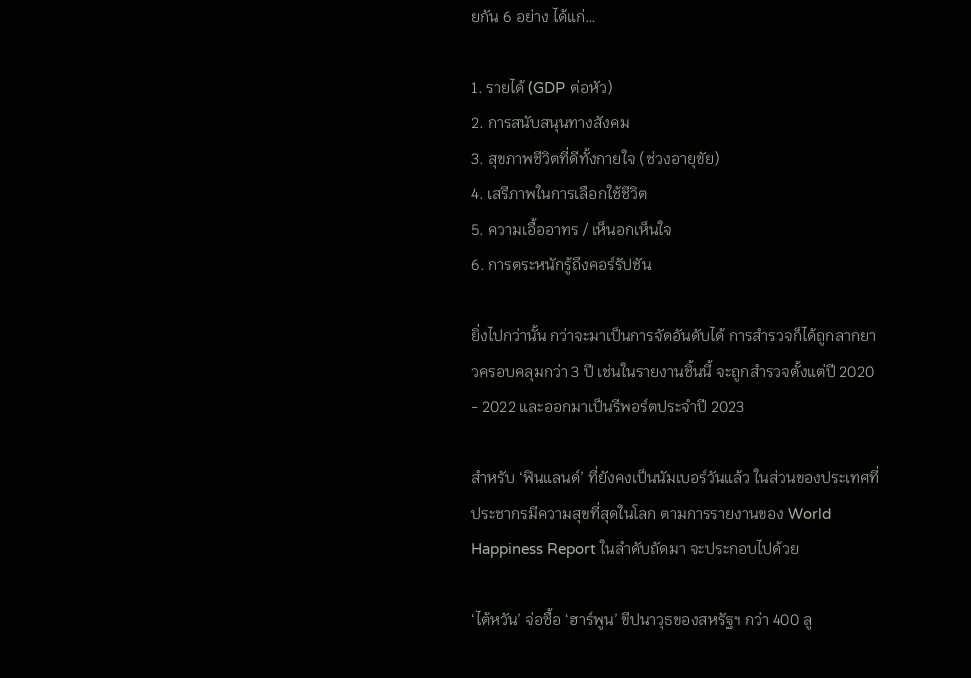ยกัน 6 อย่าง ได้แก่…

1. รายได้ (GDP ต่อหัว)
2. การสนับสนุนทางสังคม
3. สุขภาพชีวิตที่ดีทั้งกายใจ (ช่วงอายุขัย)
4. เสรีภาพในการเลือกใช้ชีวิต
5. ความเอื้ออาทร / เห็นอกเห็นใจ
6. การตระหนักรู้ถึงคอร์รัปชัน

ยิ่งไปกว่านั้น กว่าจะมาเป็นการจัดอันดับได้ การสำรวจก็ได้ถูกลากยาวครอบคลุมกว่า 3 ปี เช่นในรายงานชิ้นนี้ จะถูกสำรวจตั้งแต่ปี 2020 - 2022 และออกมาเป็นรีพอร์ตประจำปี 2023

สำหรับ ‘ฟินแลนด์’ ที่ยังคงเป็นนัมเบอร์วันแล้ว ในส่วนของประเทศที่ประชากรมีความสุขที่สุดในโลก ตามการรายงานของ World Happiness Report ในลำดับถัดมา จะประกอบไปด้วย

‘ไต้หวัน’ จ่อซื้อ ‘ฮาร์พูน’ ขีปนาวุธของสหรัฐฯ กว่า 400 ลู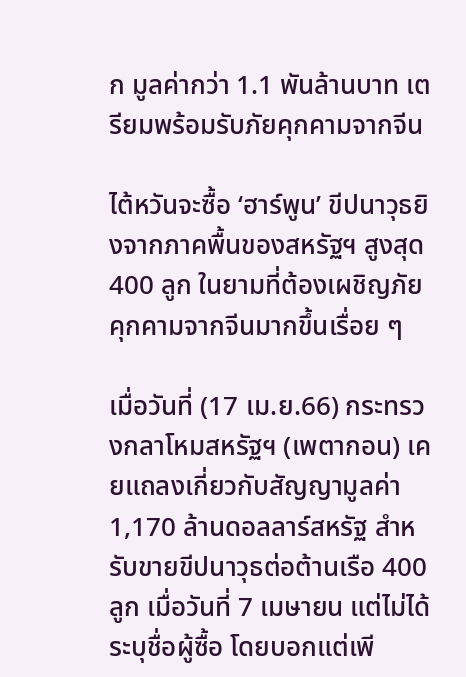ก มูลค่ากว่า 1.1 พันล้านบาท เตรียมพร้อมรับภัยคุกคามจากจีน

ไต้หวันจะซื้อ ‘ฮาร์พูน’ ขีปนาวุธยิงจากภาคพื้นของสหรัฐฯ สูงสุด 400 ลูก ในยามที่ต้องเผชิญภัยคุกคามจากจีนมากขึ้นเรื่อย ๆ

เมื่อวันที่ (17 เม.ย.66) กระทรวงกลาโหมสหรัฐฯ (เพตากอน) เคยแถลงเกี่ยวกับสัญญามูลค่า 1,170 ล้านดอลลาร์สหรัฐ สำหรับขายขีปนาวุธต่อต้านเรือ 400 ลูก เมื่อวันที่ 7 เมษายน แต่ไม่ได้ระบุชื่อผู้ซื้อ โดยบอกแต่เพี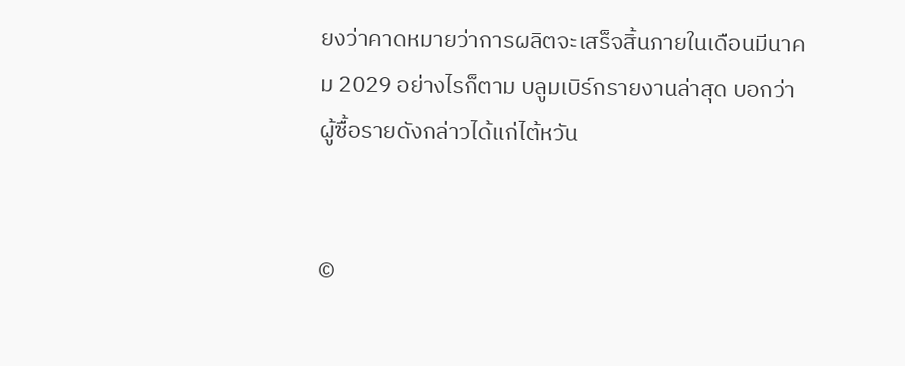ยงว่าคาดหมายว่าการผลิตจะเสร็จสิ้นภายในเดือนมีนาคม 2029 อย่างไรก็ตาม บลูมเบิร์กรายงานล่าสุด บอกว่าผู้ซื้อรายดังกล่าวได้แก่ไต้หวัน


©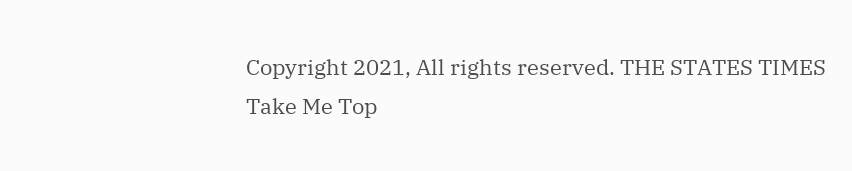Copyright 2021, All rights reserved. THE STATES TIMES
Take Me Top